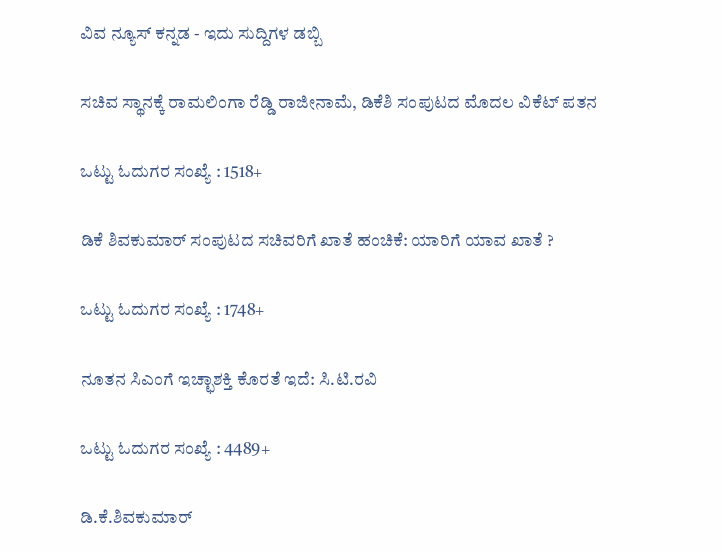ವಿವ ನ್ಯೂಸ್ ಕನ್ನಡ - ಇದು ಸುದ್ದಿಗಳ ಡಬ್ಬಿ

ಸಚಿವ ಸ್ಥಾನಕ್ಕೆ ರಾಮಲಿಂಗಾ ರೆಡ್ಡಿ ರಾಜೀನಾಮೆ, ಡಿಕೆಶಿ ಸಂಪುಟದ ಮೊದಲ ವಿಕೆಟ್ ಪತನ

ಒಟ್ಟು ಓದುಗರ ಸಂಖ್ಯೆ : 1518+

ಡಿಕೆ ಶಿವಕುಮಾರ್ ಸಂಪುಟದ ಸಚಿವರಿಗೆ ಖಾತೆ ಹಂಚಿಕೆ: ಯಾರಿಗೆ ಯಾವ ಖಾತೆ ?

ಒಟ್ಟು ಓದುಗರ ಸಂಖ್ಯೆ : 1748+

ನೂತನ ಸಿಎಂಗೆ ಇಚ್ಛಾಶಕ್ತಿ ಕೊರತೆ ಇದೆ: ಸಿ.ಟಿ.ರವಿ

ಒಟ್ಟು ಓದುಗರ ಸಂಖ್ಯೆ : 4489+

ಡಿ.ಕೆ.ಶಿವಕುಮಾರ್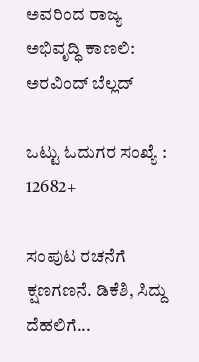ಅವರಿಂದ ರಾಜ್ಯ ಅಭಿವೃದ್ಧಿ ಕಾಣಲಿ: ಅರವಿಂದ್ ಬೆಲ್ಲದ್

ಒಟ್ಟು ಓದುಗರ ಸಂಖ್ಯೆ : 12682+

ಸಂಪುಟ ರಚನೆಗೆ ಕ್ಷಣಗಣನೆ. ಡಿಕೆಶಿ, ಸಿದ್ದು ದೆಹಲಿಗೆ...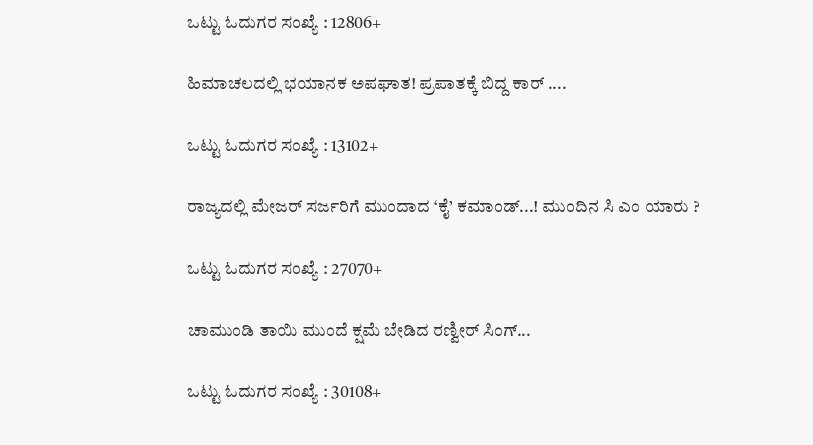ಒಟ್ಟು ಓದುಗರ ಸಂಖ್ಯೆ : 12806+

ಹಿಮಾಚಲದಲ್ಲಿ ಭಯಾನಕ ಅಪಘಾತ! ಪ್ರಪಾತಕ್ಕೆ ಬಿದ್ದ ಕಾರ್ ....

ಒಟ್ಟು ಓದುಗರ ಸಂಖ್ಯೆ : 13102+

ರಾಜ್ಯದಲ್ಲಿ ಮೇಜರ್ ಸರ್ಜರಿಗೆ ಮುಂದಾದ ‘ಕೈ’ ಕಮಾಂಡ್...! ಮುಂದಿನ ಸಿ ಎಂ ಯಾರು ?

ಒಟ್ಟು ಓದುಗರ ಸಂಖ್ಯೆ : 27070+

ಚಾಮುಂಡಿ ತಾಯಿ ಮುಂದೆ ಕ್ಷಮೆ ಬೇಡಿದ ರಣ್ವೀರ್ ಸಿಂಗ್...

ಒಟ್ಟು ಓದುಗರ ಸಂಖ್ಯೆ : 30108+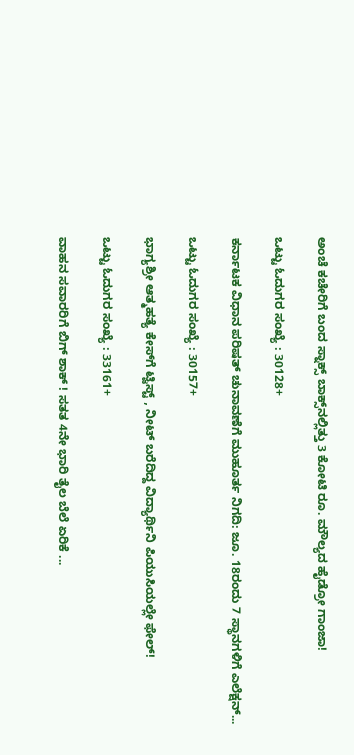ಅಂಚೆ ಕಚೇರಿಗೆ ಬಂದ ಸ್ನಾಕ್ಸ್ ಬಾಕ್ಸ್‌ನಲ್ಲಿತ್ತು 3 ಕೋಟಿ ರೂ. ಮೌಲ್ಯದ ಹೈಡ್ರೋ ಗಾಂಜಾ!

ಒಟ್ಟು ಓದುಗರ ಸಂಖ್ಯೆ : 30128+

ಕರ್ನಾಟಕ ವಿಧಾನ ಪರಿಷತ್ ಚುನಾವಣೆಗೆ ಮುಹೂರ್ತ ನಿಗದಿ: ಜೂ. 18ರಂದು 7 ಸ್ಥಾನಗಳಿಗೆ ಎಲೆಕ್ಷನ್...

ಒಟ್ಟು ಓದುಗರ ಸಂಖ್ಯೆ : 30157+

ಭಾಗ್ಯಶ್ರೀ ಆತ್ಮಹತ್ಯೆ ಕೇಸ್‌ಗೆ ಟ್ವಿಸ್ಟ್ , ನೀಟ್ ಬರೆದಿದ್ದ ವಿದ್ಯಾರ್ಥಿನಿ ಪಿಯುಸಿಯಲ್ಲೇ ಫೇಲ್!

ಒಟ್ಟು ಓದುಗರ ಸಂಖ್ಯೆ : 33161+

ವಾಹನ ಸವಾರರಿಗೆ ಬಿಗ್ ಶಾಕ್ ! ಸತತ 4ನೇ ಭಾರಿ ತೈಲ ಬೆಲೆ ಏರಿಕೆ ...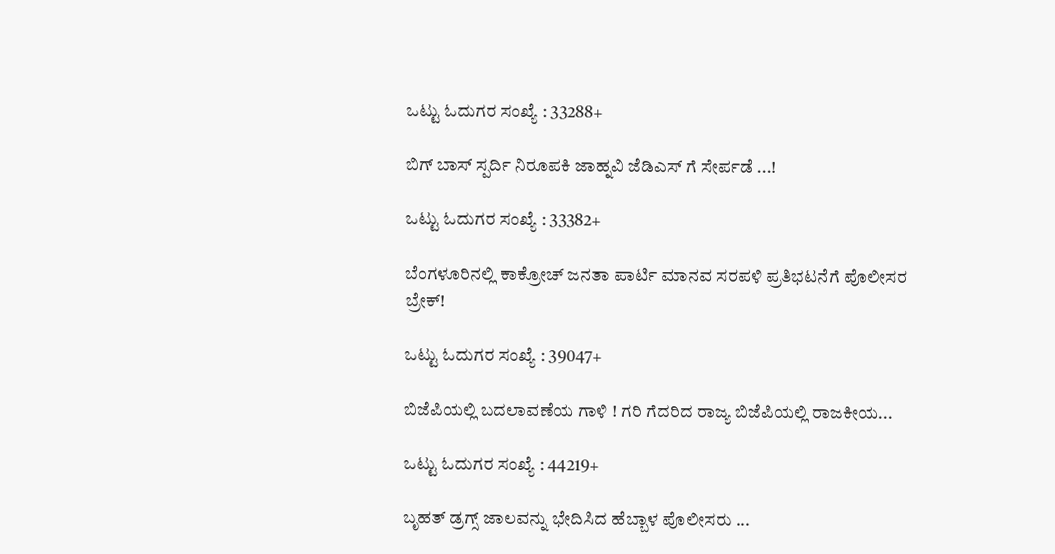ಒಟ್ಟು ಓದುಗರ ಸಂಖ್ಯೆ : 33288+

ಬಿಗ್ ಬಾಸ್ ಸ್ಪರ್ದಿ ನಿರೂಪಕಿ ಜಾಹ್ನವಿ ಜೆಡಿಎಸ್ ಗೆ ಸೇರ್ಪಡೆ ...!

ಒಟ್ಟು ಓದುಗರ ಸಂಖ್ಯೆ : 33382+

ಬೆಂಗಳೂರಿನಲ್ಲಿ ಕಾಕ್ರೋಚ್ ಜನತಾ ಪಾರ್ಟಿ ಮಾನವ ಸರಪಳಿ ಪ್ರತಿಭಟನೆಗೆ ಪೊಲೀಸರ ಬ್ರೇಕ್!

ಒಟ್ಟು ಓದುಗರ ಸಂಖ್ಯೆ : 39047+

ಬಿಜೆಪಿಯಲ್ಲಿ ಬದಲಾವಣೆಯ ಗಾಳಿ ! ಗರಿ ಗೆದರಿದ ರಾಜ್ಯ ಬಿಜೆಪಿಯಲ್ಲಿ ರಾಜಕೀಯ...

ಒಟ್ಟು ಓದುಗರ ಸಂಖ್ಯೆ : 44219+

ಬೃಹತ್ ಡ್ರಗ್ಸ್‌ ಜಾಲವನ್ನು ಭೇದಿಸಿದ ಹೆಬ್ಬಾಳ ಪೊಲೀಸರು ...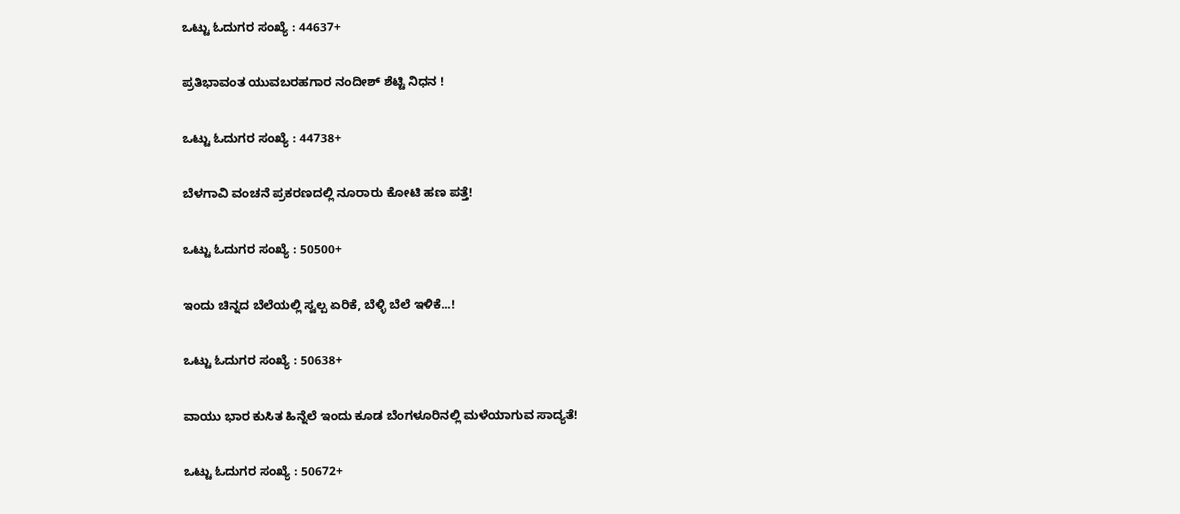ಒಟ್ಟು ಓದುಗರ ಸಂಖ್ಯೆ : 44637+

ಪ್ರತಿಭಾವಂತ ಯುವಬರಹಗಾರ ನಂದೀಶ್ ಶೆಟ್ಟಿ ನಿಧನ !

ಒಟ್ಟು ಓದುಗರ ಸಂಖ್ಯೆ : 44738+

ಬೆಳಗಾವಿ ವಂಚನೆ ಪ್ರಕರಣದಲ್ಲಿ ನೂರಾರು ಕೋಟಿ ಹಣ ಪತ್ತೆ!

ಒಟ್ಟು ಓದುಗರ ಸಂಖ್ಯೆ : 50500+

ಇಂದು ಚಿನ್ನದ ಬೆಲೆಯಲ್ಲಿ ಸ್ವಲ್ಪ ಏರಿಕೆ, ಬೆಳ್ಳಿ ಬೆಲೆ ಇಳಿಕೆ...!

ಒಟ್ಟು ಓದುಗರ ಸಂಖ್ಯೆ : 50638+

ವಾಯು ಭಾರ ಕುಸಿತ ಹಿನ್ನೆಲೆ ಇಂದು ಕೂಡ ಬೆಂಗಳೂರಿನಲ್ಲಿ ಮಳೆಯಾಗುವ ಸಾದ್ಯತೆ!

ಒಟ್ಟು ಓದುಗರ ಸಂಖ್ಯೆ : 50672+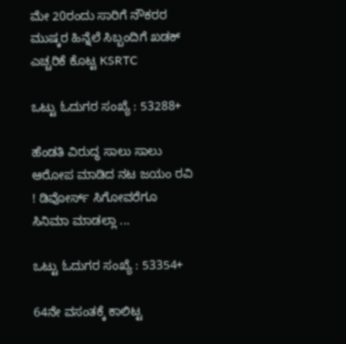ಮೇ 20ರಂದು ಸಾರಿಗೆ ನೌಕರರ ಮುಷ್ಕರ ಹಿನ್ನೆಲೆ ಸಿಬ್ಬಂದಿಗೆ ಖಡಕ್ ಎಚ್ಚರಿಕೆ ಕೊಟ್ಟ KSRTC

ಒಟ್ಟು ಓದುಗರ ಸಂಖ್ಯೆ : 53288+

ಹೆಂಡತಿ ವಿರುದ್ಧ ಸಾಲು ಸಾಲು ಆರೋಪ ಮಾಡಿದ ನಟ ಜಯಂ ರವಿ ! ಡಿವೋರ್ಸ್ ಸಿಗೋವರೆಗೂ ಸಿನಿಮಾ ಮಾಡಲ್ಲಾ ...

ಒಟ್ಟು ಓದುಗರ ಸಂಖ್ಯೆ : 53354+

64ನೇ ವಸಂತಕ್ಕೆ ಕಾಲಿಟ್ಟ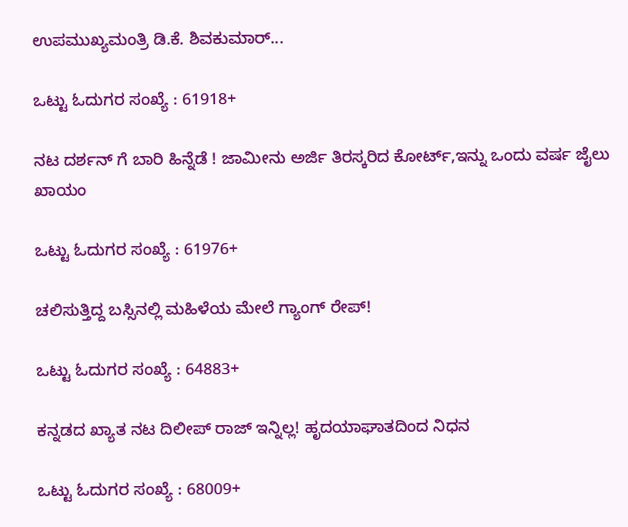ಉಪಮುಖ್ಯಮಂತ್ರಿ ಡಿ.ಕೆ. ಶಿವಕುಮಾರ್...

ಒಟ್ಟು ಓದುಗರ ಸಂಖ್ಯೆ : 61918+

ನಟ ದರ್ಶನ್ ಗೆ ಬಾರಿ ಹಿನ್ನೆಡೆ ! ಜಾಮೀನು ಅರ್ಜಿ ತಿರಸ್ಕರಿದ ಕೋರ್ಟ್,ಇನ್ನು ಒಂದು ವರ್ಷ ಜೈಲು ಖಾಯಂ

ಒಟ್ಟು ಓದುಗರ ಸಂಖ್ಯೆ : 61976+

ಚಲಿಸುತ್ತಿದ್ದ ಬಸ್ಸಿನಲ್ಲಿ ಮಹಿಳೆಯ ಮೇಲೆ ಗ್ಯಾಂಗ್ ರೇಪ್!

ಒಟ್ಟು ಓದುಗರ ಸಂಖ್ಯೆ : 64883+

ಕನ್ನಡದ ಖ್ಯಾತ ನಟ ದಿಲೀಪ್ ರಾಜ್ ಇನ್ನಿಲ್ಲ! ಹೃದಯಾಘಾತದಿಂದ ನಿಧನ

ಒಟ್ಟು ಓದುಗರ ಸಂಖ್ಯೆ : 68009+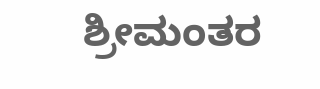ಶ್ರೀಮಂತರ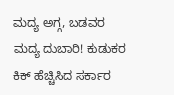ಮದ್ಯ ಅಗ್ಗ, ಬಡವರ ಮದ್ಯ ದುಬಾರಿ! ಕುಡುಕರ ಕಿಕ್ ಹೆಚ್ಚಿಸಿದ ಸರ್ಕಾರ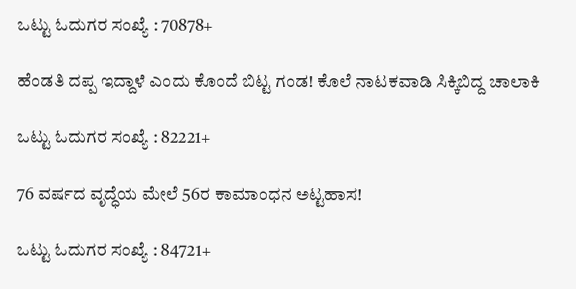ಒಟ್ಟು ಓದುಗರ ಸಂಖ್ಯೆ : 70878+

ಹೆಂಡತಿ ದಪ್ಪ ಇದ್ದಾಳೆ ಎಂದು ಕೊಂದೆ ಬಿಟ್ಟ ಗಂಡ! ಕೊಲೆ ನಾಟಕವಾಡಿ ಸಿಕ್ಕಿಬಿದ್ದ ಚಾಲಾಕಿ

ಒಟ್ಟು ಓದುಗರ ಸಂಖ್ಯೆ : 82221+

76 ವರ್ಷದ ವೃದ್ಧೆಯ ಮೇಲೆ 56ರ ಕಾಮಾಂಧನ ಅಟ್ಟಹಾಸ!

ಒಟ್ಟು ಓದುಗರ ಸಂಖ್ಯೆ : 84721+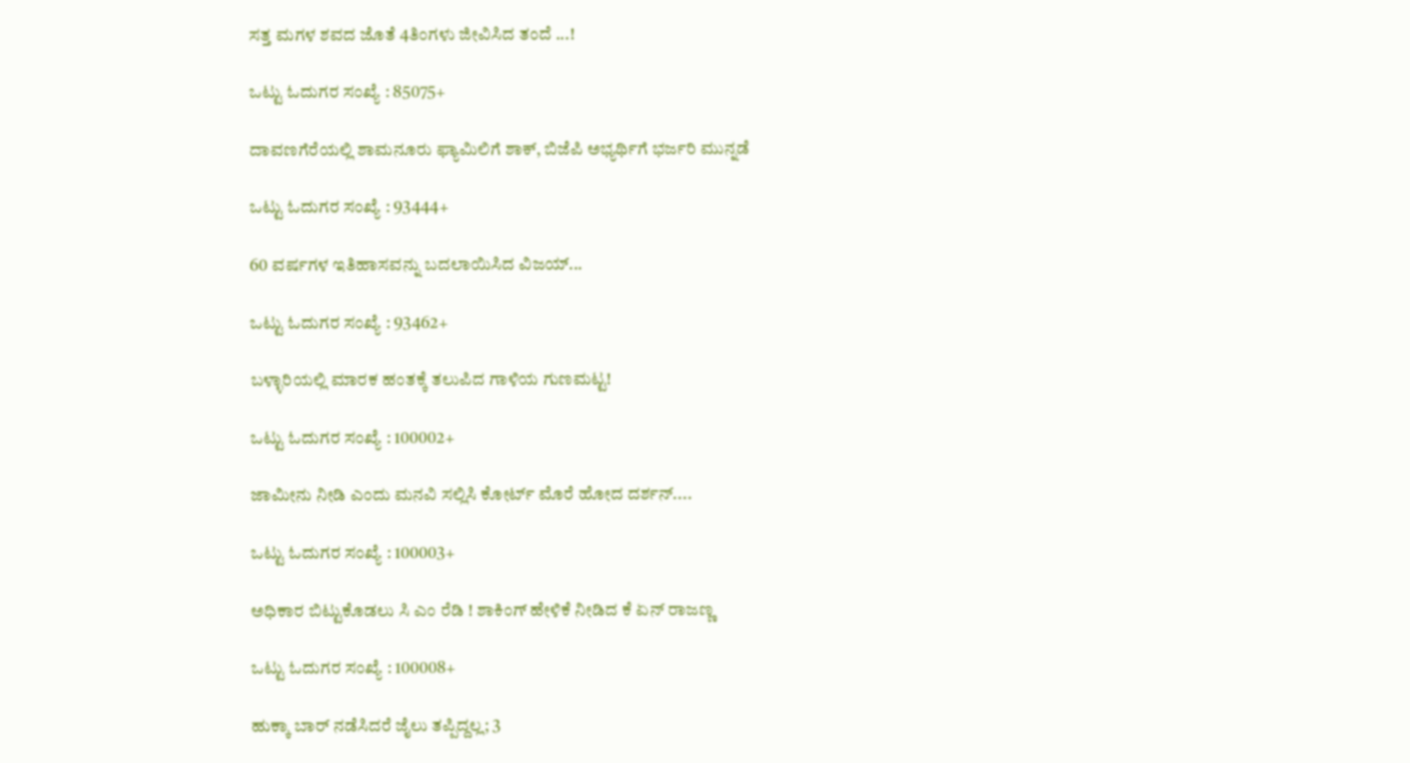ಸತ್ತ ಮಗಳ ಶವದ ಜೊತೆ 4ತಿಂಗಳು ಜೀವಿಸಿದ ತಂದೆ ...!

ಒಟ್ಟು ಓದುಗರ ಸಂಖ್ಯೆ : 85075+

ದಾವಣಗೆರೆಯಲ್ಲಿ ಶಾಮನೂರು ಫ್ಯಾಮಿಲಿಗೆ ಶಾಕ್, ಬಿಜೆಪಿ ಅಭ್ಯರ್ಥಿಗೆ ಭರ್ಜರಿ ಮುನ್ನಡೆ

ಒಟ್ಟು ಓದುಗರ ಸಂಖ್ಯೆ : 93444+

60 ವರ್ಷಗಳ ಇತಿಹಾಸವನ್ನು ಬದಲಾಯಿಸಿದ ವಿಜಯ್...

ಒಟ್ಟು ಓದುಗರ ಸಂಖ್ಯೆ : 93462+

ಬಳ್ಳಾರಿಯಲ್ಲಿ ಮಾರಕ ಹಂತಕ್ಕೆ ತಲುಪಿದ ಗಾಳಿಯ ಗುಣಮಟ್ಟ!

ಒಟ್ಟು ಓದುಗರ ಸಂಖ್ಯೆ : 100002+

ಜಾಮೀನು ನೀಡಿ ಎಂದು ಮನವಿ ಸಲ್ಲಿಸಿ ಕೋರ್ಟ್ ಮೊರೆ ಹೋದ ದರ್ಶನ್....

ಒಟ್ಟು ಓದುಗರ ಸಂಖ್ಯೆ : 100003+

ಅಧಿಕಾರ ಬಿಟ್ಟುಕೊಡಲು ಸಿ ಎಂ ರೆಡಿ ! ಶಾಕಿಂಗ್ ಹೇಳಿಕೆ ನೀಡಿದ ಕೆ ಏನ್ ರಾಜಣ್ಣ

ಒಟ್ಟು ಓದುಗರ ಸಂಖ್ಯೆ : 100008+

ಹುಕ್ಕಾ ಬಾರ್ ನಡೆಸಿದರೆ ಜೈಲು ತಪ್ಪಿದ್ದಲ್ಲ; 3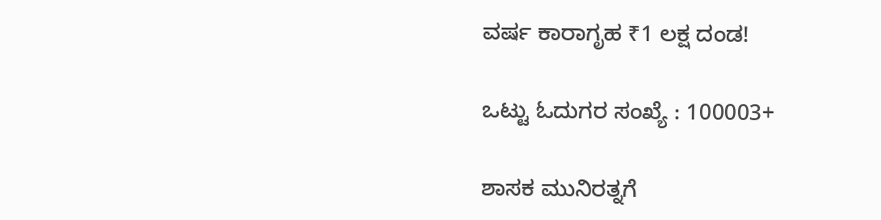ವರ್ಷ ಕಾರಾಗೃಹ ₹1 ಲಕ್ಷ ದಂಡ!

ಒಟ್ಟು ಓದುಗರ ಸಂಖ್ಯೆ : 100003+

ಶಾಸಕ ಮುನಿರತ್ನಗೆ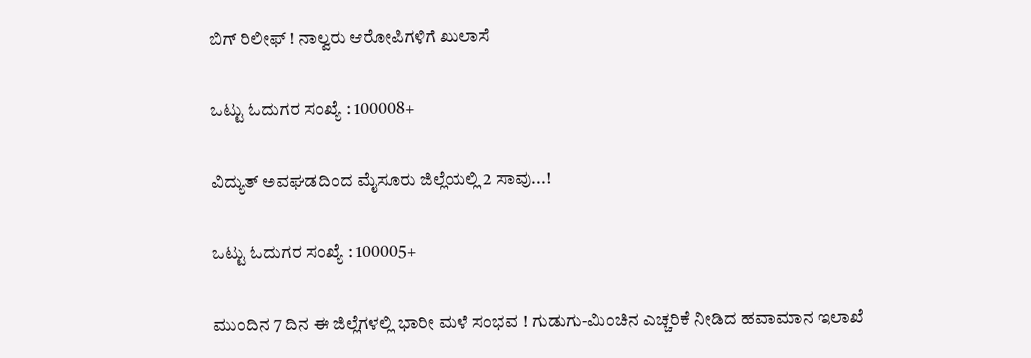ಬಿಗ್ ರಿಲೀಫ್ ! ನಾಲ್ವರು ಆರೋಪಿಗಳಿಗೆ ಖುಲಾಸೆ

ಒಟ್ಟು ಓದುಗರ ಸಂಖ್ಯೆ : 100008+

ವಿದ್ಯುತ್ ಅವಘಡದಿಂದ ಮೈಸೂರು ಜಿಲ್ಲೆಯಲ್ಲಿ 2 ಸಾವು...!

ಒಟ್ಟು ಓದುಗರ ಸಂಖ್ಯೆ : 100005+

ಮುಂದಿನ 7 ದಿನ ಈ ಜಿಲ್ಲೆಗಳಲ್ಲಿ ಭಾರೀ ಮಳೆ ಸಂಭವ ! ಗುಡುಗು-ಮಿಂಚಿನ ಎಚ್ಚರಿಕೆ ನೀಡಿದ ಹವಾಮಾನ ಇಲಾಖೆ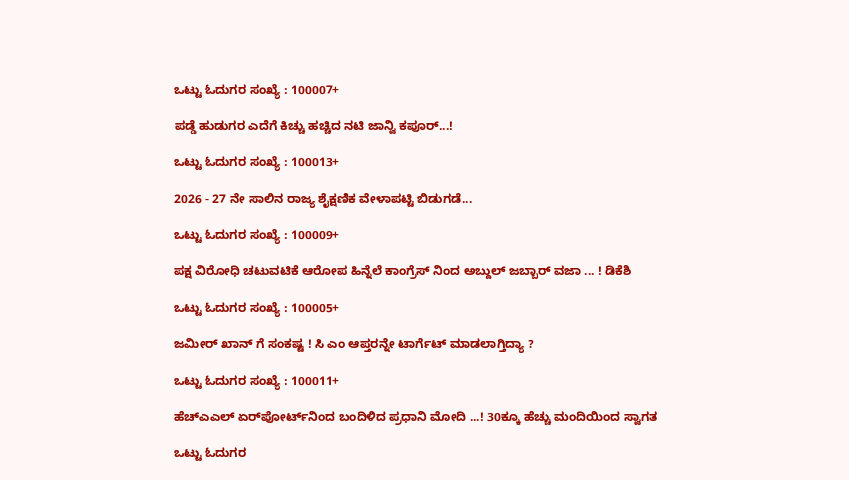ಒಟ್ಟು ಓದುಗರ ಸಂಖ್ಯೆ : 100007+

ಪಡ್ಡೆ ಹುಡುಗರ ಎದೆಗೆ ಕಿಚ್ಚು ಹಚ್ಚಿದ ನಟಿ ಜಾನ್ವಿ ಕಪೂರ್...!

ಒಟ್ಟು ಓದುಗರ ಸಂಖ್ಯೆ : 100013+

2026 - 27 ನೇ ಸಾಲಿನ ರಾಜ್ಯ ಶೈಕ್ಷಣಿಕ ವೇಳಾಪಟ್ಟಿ ಬಿಡುಗಡೆ...

ಒಟ್ಟು ಓದುಗರ ಸಂಖ್ಯೆ : 100009+

ಪಕ್ಷ ವಿರೋಧಿ ಚಟುವಟಿಕೆ ಆರೋಪ ಹಿನ್ನೆಲೆ ಕಾಂಗ್ರೆಸ್ ನಿಂದ ಅಬ್ದುಲ್ ಜಬ್ಬಾರ್ ವಜಾ ... ! ಡಿಕೆಶಿ

ಒಟ್ಟು ಓದುಗರ ಸಂಖ್ಯೆ : 100005+

ಜಮೀರ್ ಖಾನ್ ಗೆ ಸಂಕಷ್ಟ ! ಸಿ ಎಂ ಆಪ್ತರನ್ನೇ ಟಾರ್ಗೆಟ್ ಮಾಡಲಾಗ್ತಿದ್ಯಾ ?

ಒಟ್ಟು ಓದುಗರ ಸಂಖ್ಯೆ : 100011+

ಹೆಚ್‌ಎಎಲ್ ಏರ್‌ಪೋರ್ಟ್‌ನಿಂದ ಬಂದಿಳಿದ ಪ್ರಧಾನಿ ಮೋದಿ ...! 30ಕ್ಕೂ ಹೆಚ್ಚು ಮಂದಿಯಿಂದ ಸ್ವಾಗತ

ಒಟ್ಟು ಓದುಗರ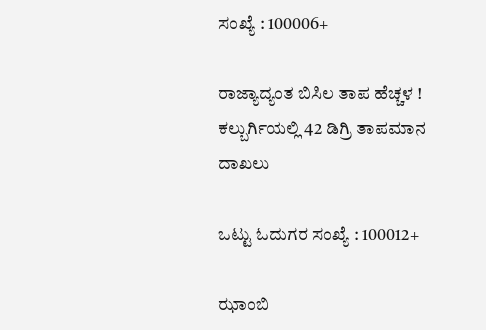ಸಂಖ್ಯೆ : 100006+

ರಾಜ್ಯಾದ್ಯಂತ ಬಿಸಿಲ ತಾಪ ಹೆಚ್ಚಳ ! ಕಲ್ಬುರ್ಗಿಯಲ್ಲಿ 42 ಡಿಗ್ರಿ ತಾಪಮಾನ ದಾಖಲು

ಒಟ್ಟು ಓದುಗರ ಸಂಖ್ಯೆ : 100012+

ಝಾಂಬಿ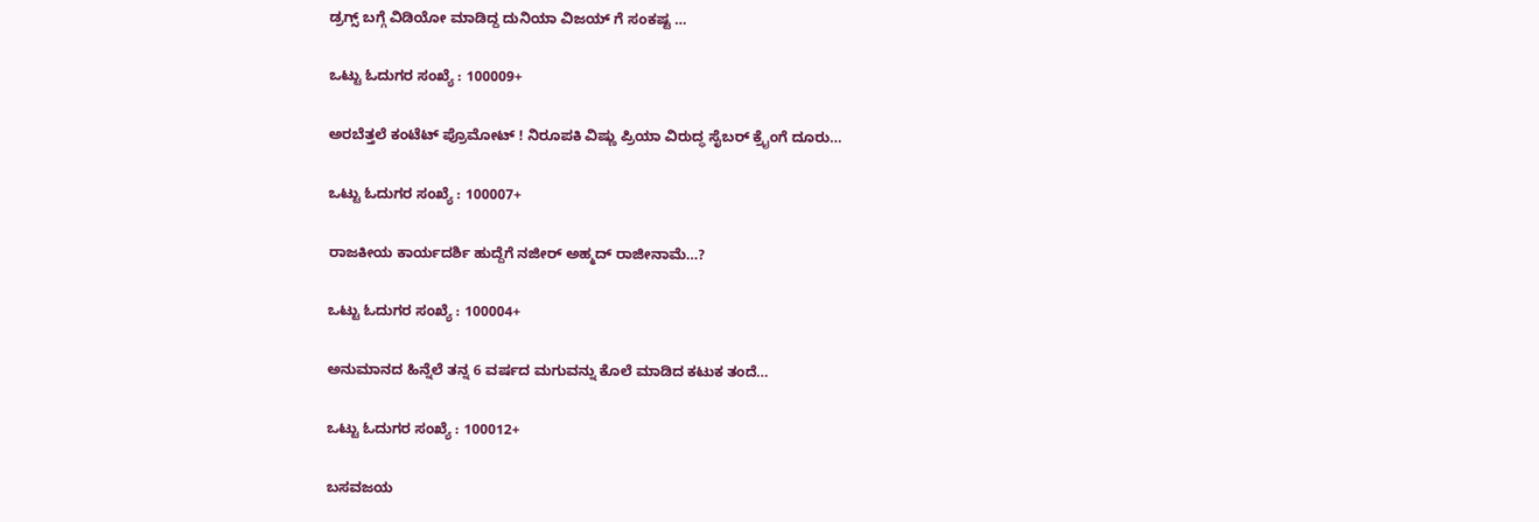ಡ್ರಗ್ಸ್‌ ಬಗ್ಗೆ ವಿಡಿಯೋ ಮಾಡಿದ್ದ ದುನಿಯಾ ವಿಜಯ್ ಗೆ ಸಂಕಷ್ಟ ...

ಒಟ್ಟು ಓದುಗರ ಸಂಖ್ಯೆ : 100009+

ಅರಬೆತ್ತಲೆ ಕಂಟೆಟ್ ಪ್ರೊಮೋಟ್ ! ನಿರೂಪಕಿ ವಿಷ್ಣು ಪ್ರಿಯಾ ವಿರುದ್ಧ ಸೈಬರ್ ಕ್ರೈಂಗೆ ದೂರು...

ಒಟ್ಟು ಓದುಗರ ಸಂಖ್ಯೆ : 100007+

ರಾಜಕೀಯ ಕಾರ್ಯದರ್ಶಿ ಹುದ್ದೆಗೆ ನಜೀರ್ ಅಹ್ಮದ್‌ ರಾಜೀನಾಮೆ...?

ಒಟ್ಟು ಓದುಗರ ಸಂಖ್ಯೆ : 100004+

ಅನುಮಾನದ ಹಿನ್ನೆಲೆ ತನ್ನ 6 ವರ್ಷದ ಮಗುವನ್ನು ಕೊಲೆ ಮಾಡಿದ ಕಟುಕ ತಂದೆ...

ಒಟ್ಟು ಓದುಗರ ಸಂಖ್ಯೆ : 100012+

ಬಸವಜಯ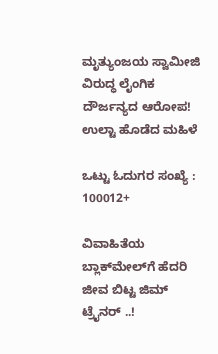ಮೃತ್ಯುಂಜಯ ಸ್ವಾಮೀಜಿ ವಿರುದ್ಧ ಲೈಂಗಿಕ ದೌರ್ಜನ್ಯದ ಆರೋಪ! ಉಲ್ಟಾ ಹೊಡೆದ ಮಹಿಳೆ

ಒಟ್ಟು ಓದುಗರ ಸಂಖ್ಯೆ : 100012+

ವಿವಾಹಿತೆಯ ಬ್ಲಾಕ್‌ಮೇಲ್‌ಗೆ ಹೆದರಿ ಜೀವ ಬಿಟ್ಟ ಜಿಮ್ ಟ್ರೈನರ್ ..!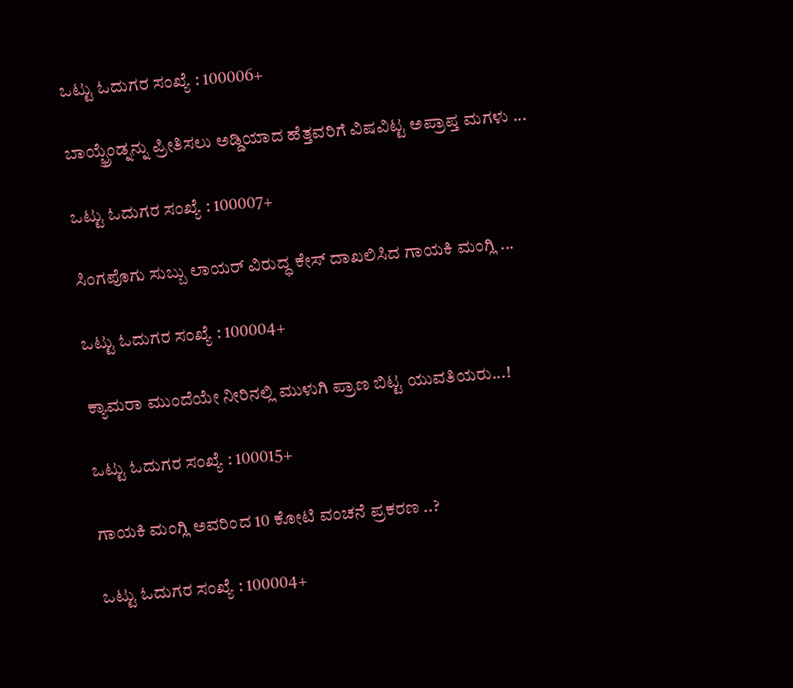ಒಟ್ಟು ಓದುಗರ ಸಂಖ್ಯೆ : 100006+

ಬಾಯ್ಫ್ರೆಂಡ್ನನ್ನು ಪ್ರೀತಿಸಲು ಅಡ್ಡಿಯಾದ ಹೆತ್ತವರಿಗೆ ವಿಷವಿಟ್ಟ ಅಪ್ರಾಪ್ತ ಮಗಳು ...

ಒಟ್ಟು ಓದುಗರ ಸಂಖ್ಯೆ : 100007+

ಸಿಂಗಪೊಗು ಸುಬ್ಬು ಲಾಯರ್ ವಿರುದ್ಧ ಕೇಸ್ ದಾಖಲಿಸಿದ ಗಾಯಕಿ ಮಂಗ್ಲಿ ...

ಒಟ್ಟು ಓದುಗರ ಸಂಖ್ಯೆ : 100004+

ಕ್ಯಾಮರಾ ಮುಂದೆಯೇ ನೀರಿನಲ್ಲಿ ಮುಳುಗಿ ಪ್ರಾಣ ಬಿಟ್ಟ ಯುವತಿಯರು...!

ಒಟ್ಟು ಓದುಗರ ಸಂಖ್ಯೆ : 100015+

ಗಾಯಕಿ ಮಂಗ್ಲಿ ಅವರಿಂದ 10 ಕೋಟಿ ವಂಚನೆ ಪ್ರಕರಣ ..?

ಒಟ್ಟು ಓದುಗರ ಸಂಖ್ಯೆ : 100004+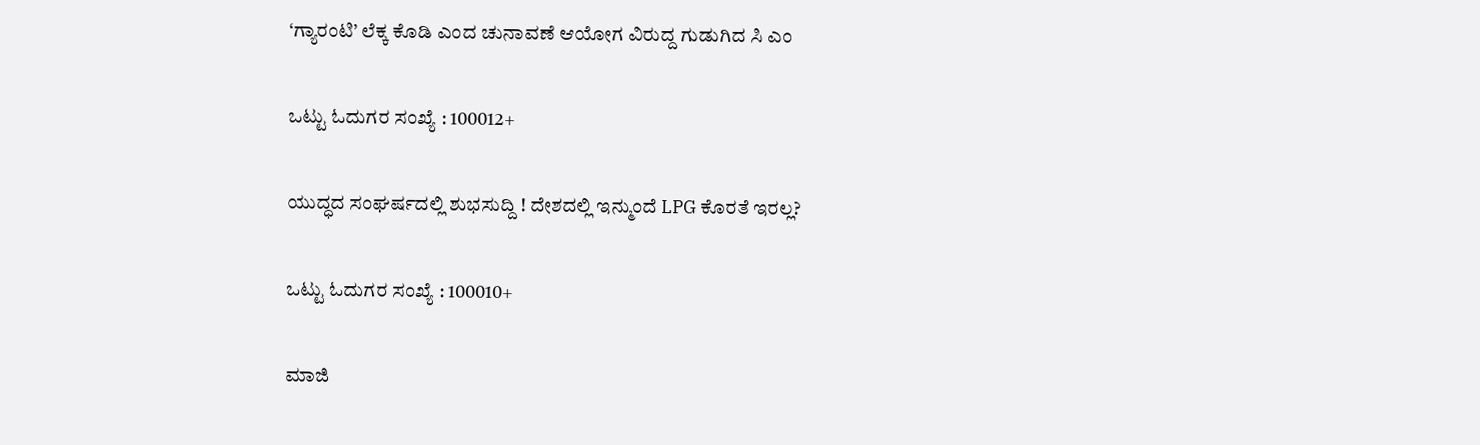‘ಗ್ಯಾರಂಟಿ’ ಲೆಕ್ಕ ಕೊಡಿ ಎಂದ ಚುನಾವಣೆ ಆಯೋಗ ವಿರುದ್ದ ಗುಡುಗಿದ ಸಿ ಎಂ

ಒಟ್ಟು ಓದುಗರ ಸಂಖ್ಯೆ : 100012+

ಯುದ್ಧದ ಸಂಘರ್ಷದಲ್ಲಿ ಶುಭಸುದ್ದಿ ! ದೇಶದಲ್ಲಿ ಇನ್ಮುಂದೆ LPG ಕೊರತೆ ಇರಲ್ಲ?

ಒಟ್ಟು ಓದುಗರ ಸಂಖ್ಯೆ : 100010+

ಮಾಜಿ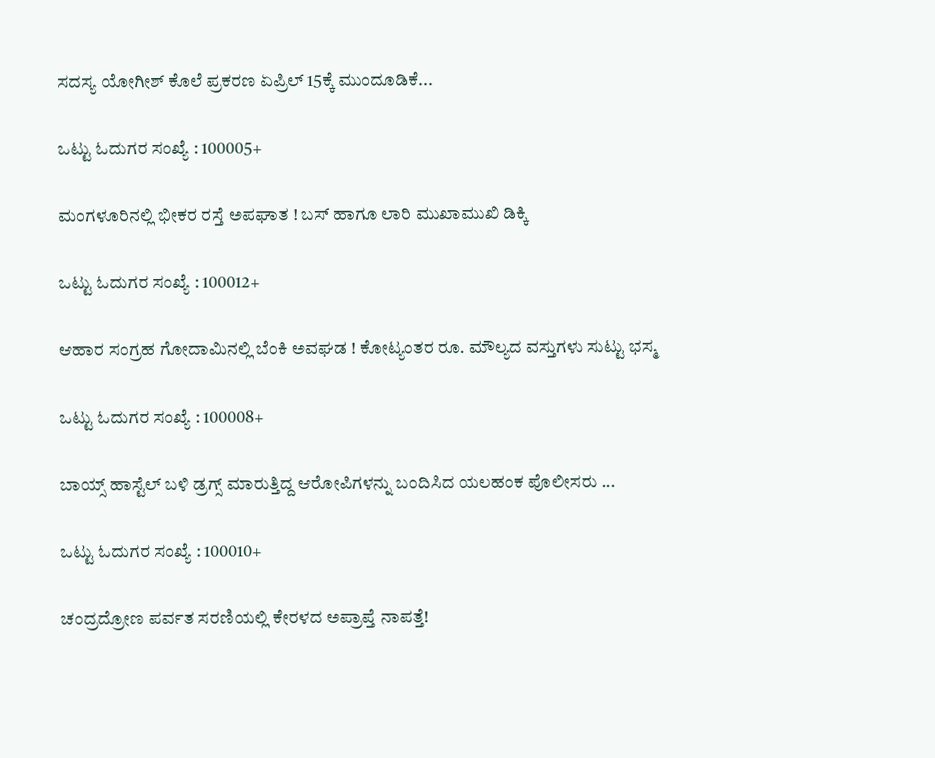ಸದಸ್ಯ ಯೋಗೀಶ್ ಕೊಲೆ ಪ್ರಕರಣ ಏಪ್ರಿಲ್ 15ಕ್ಕೆ ಮುಂದೂಡಿಕೆ...

ಒಟ್ಟು ಓದುಗರ ಸಂಖ್ಯೆ : 100005+

ಮಂಗಳೂರಿನಲ್ಲಿ ಭೀಕರ ರಸ್ತೆ ಅಪಘಾತ ! ಬಸ್ ಹಾಗೂ ಲಾರಿ ಮುಖಾಮುಖಿ ಡಿಕ್ಕಿ

ಒಟ್ಟು ಓದುಗರ ಸಂಖ್ಯೆ : 100012+

ಆಹಾರ ಸಂಗ್ರಹ ಗೋದಾಮಿನಲ್ಲಿ ಬೆಂಕಿ ಅವಘಡ ! ಕೋಟ್ಯಂತರ ರೂ. ಮೌಲ್ಯದ ವಸ್ತುಗಳು ಸುಟ್ಟು ಭಸ್ಮ

ಒಟ್ಟು ಓದುಗರ ಸಂಖ್ಯೆ : 100008+

ಬಾಯ್ಸ್ ಹಾಸ್ಟೆಲ್‌ ಬಳಿ ಡ್ರಗ್ಸ್‌ ಮಾರುತ್ತಿದ್ದ ಆರೋಪಿಗಳನ್ನು ಬಂದಿಸಿದ ಯಲಹಂಕ ಪೊಲೀಸರು ...

ಒಟ್ಟು ಓದುಗರ ಸಂಖ್ಯೆ : 100010+

ಚಂದ್ರದ್ರೋಣ ಪರ್ವತ ಸರಣಿಯಲ್ಲಿ ಕೇರಳದ ಅಪ್ರಾಪ್ತೆ ನಾಪತ್ತೆ!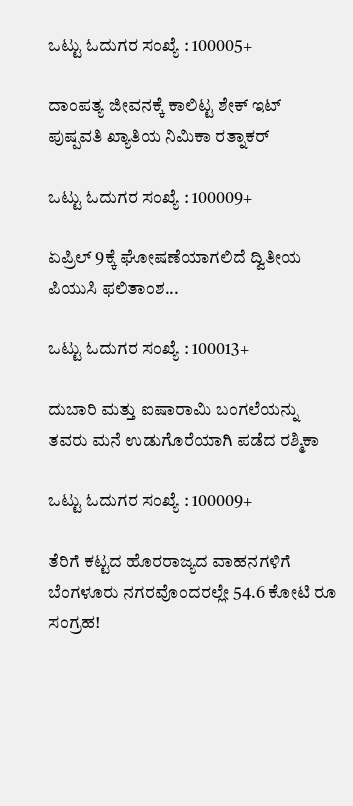ಒಟ್ಟು ಓದುಗರ ಸಂಖ್ಯೆ : 100005+

ದಾಂಪತ್ಯ ಜೀವನಕ್ಕೆ ಕಾಲಿಟ್ಟ ಶೇಕ್ ಇಟ್ ಪುಷ್ಪವತಿ ಖ್ಯಾತಿಯ ನಿಮಿಕಾ ರತ್ನಾಕರ್

ಒಟ್ಟು ಓದುಗರ ಸಂಖ್ಯೆ : 100009+

ಏಪ್ರಿಲ್ 9ಕ್ಕೆ ಘೋಷಣೆಯಾಗಲಿದೆ ದ್ವಿತೀಯ ಪಿಯುಸಿ ಫಲಿತಾಂಶ...

ಒಟ್ಟು ಓದುಗರ ಸಂಖ್ಯೆ : 100013+

ದುಬಾರಿ ಮತ್ತು ಐಷಾರಾಮಿ ಬಂಗಲೆಯನ್ನು ತವರು ಮನೆ ಉಡುಗೊರೆಯಾಗಿ ಪಡೆದ ರಶ್ಮಿಕಾ

ಒಟ್ಟು ಓದುಗರ ಸಂಖ್ಯೆ : 100009+

ತೆರಿಗೆ ಕಟ್ಟದ ಹೊರರಾಜ್ಯದ ವಾಹನಗಳಿಗೆ ಬೆಂಗಳೂರು ನಗರವೊಂದರಲ್ಲೇ 54.6 ಕೋಟಿ ರೂ ಸಂಗ್ರಹ!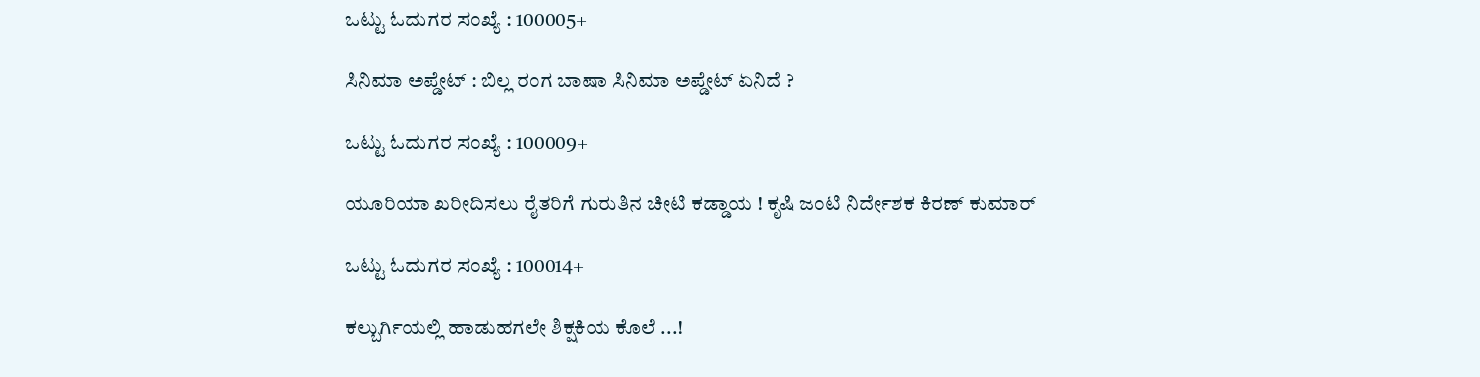ಒಟ್ಟು ಓದುಗರ ಸಂಖ್ಯೆ : 100005+

ಸಿನಿಮಾ ಅಪ್ಡೇಟ್ : ಬಿಲ್ಲ ರಂಗ ಬಾಷಾ ಸಿನಿಮಾ ಅಪ್ಡೇಟ್ ಏನಿದೆ ?

ಒಟ್ಟು ಓದುಗರ ಸಂಖ್ಯೆ : 100009+

ಯೂರಿಯಾ ಖರೀದಿಸಲು ರೈತರಿಗೆ ಗುರುತಿನ ಚೀಟಿ ಕಡ್ಡಾಯ ! ಕೃಷಿ ಜಂಟಿ ನಿರ್ದೇಶಕ ಕಿರಣ್ ಕುಮಾರ್

ಒಟ್ಟು ಓದುಗರ ಸಂಖ್ಯೆ : 100014+

ಕಲ್ಬುರ್ಗಿಯಲ್ಲಿ ಹಾಡುಹಗಲೇ ಶಿಕ್ಷಕಿಯ ಕೊಲೆ ...!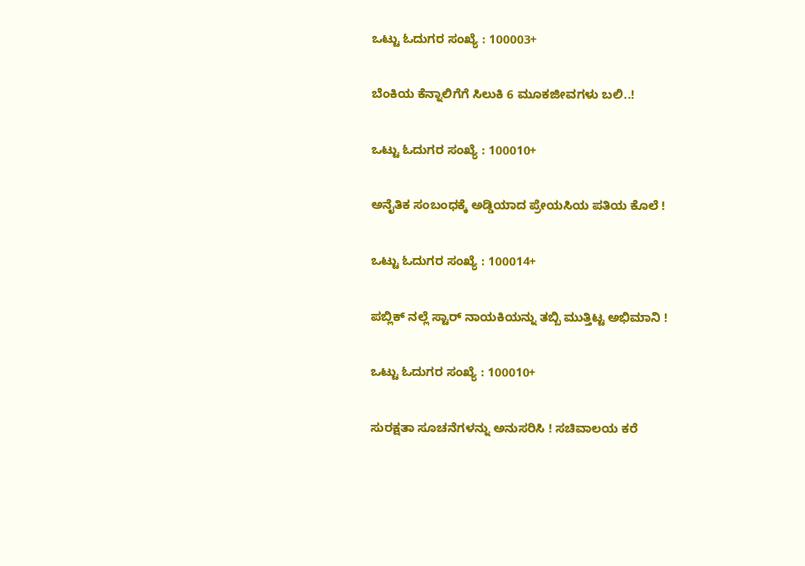ಒಟ್ಟು ಓದುಗರ ಸಂಖ್ಯೆ : 100003+

ಬೆಂಕಿಯ ಕೆನ್ನಾಲಿಗೆಗೆ ಸಿಲುಕಿ 6 ಮೂಕಜೀವಗಳು ಬಲಿ..!

ಒಟ್ಟು ಓದುಗರ ಸಂಖ್ಯೆ : 100010+

ಅನೈತಿಕ ಸಂಬಂಧಕ್ಕೆ ಅಡ್ಡಿಯಾದ ಪ್ರೇಯಸಿಯ ಪತಿಯ ಕೊಲೆ !

ಒಟ್ಟು ಓದುಗರ ಸಂಖ್ಯೆ : 100014+

ಪಬ್ಲಿಕ್ ನಲ್ಲೆ ಸ್ಟಾರ್ ನಾಯಕಿಯನ್ನು ತಬ್ಬಿ ಮುತ್ತಿಟ್ಟ ಅಭಿಮಾನಿ !

ಒಟ್ಟು ಓದುಗರ ಸಂಖ್ಯೆ : 100010+

ಸುರಕ್ಷತಾ ಸೂಚನೆಗಳನ್ನು ಅನುಸರಿಸಿ ! ಸಚಿವಾಲಯ ಕರೆ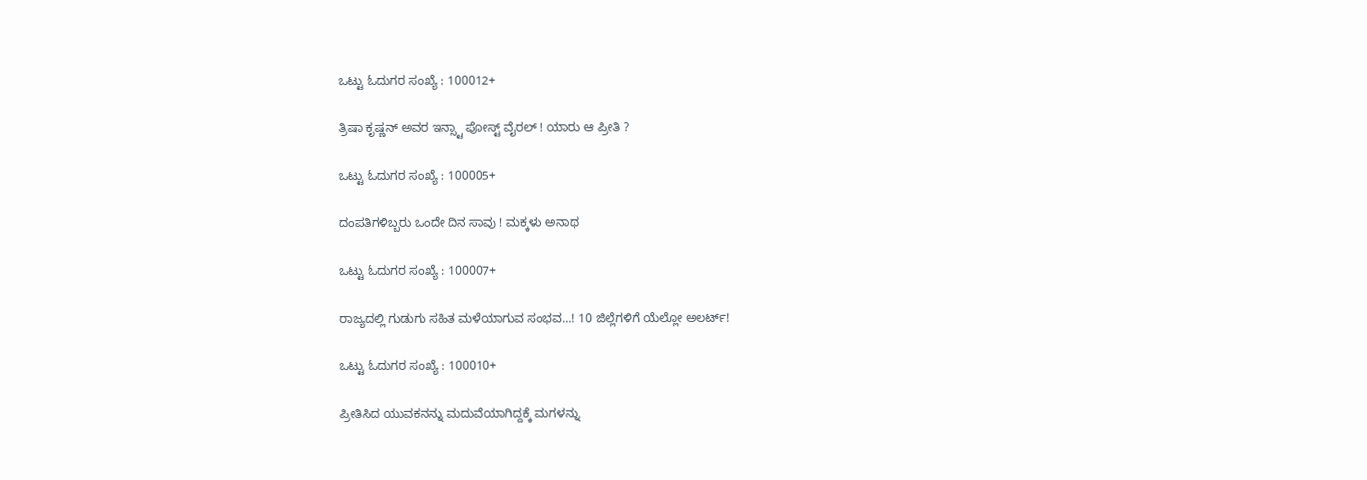ಒಟ್ಟು ಓದುಗರ ಸಂಖ್ಯೆ : 100012+

ತ್ರಿಷಾ ಕೃಷ್ಣನ್ ಅವರ ಇನ್ಸ್ಟಾ ಪೋಸ್ಟ್ ವೈರಲ್ ! ಯಾರು ಆ ಪ್ರೀತಿ ?

ಒಟ್ಟು ಓದುಗರ ಸಂಖ್ಯೆ : 100005+

ದಂಪತಿಗಳಿಬ್ಬರು ಒಂದೇ ದಿನ ಸಾವು ! ಮಕ್ಕಳು ಅನಾಥ

ಒಟ್ಟು ಓದುಗರ ಸಂಖ್ಯೆ : 100007+

ರಾಜ್ಯದಲ್ಲಿ ಗುಡುಗು ಸಹಿತ ಮಳೆಯಾಗುವ ಸಂಭವ...! 10 ಜಿಲ್ಲೆಗಳಿಗೆ ಯೆಲ್ಲೋ ಅಲರ್ಟ್!

ಒಟ್ಟು ಓದುಗರ ಸಂಖ್ಯೆ : 100010+

ಪ್ರೀತಿಸಿದ ಯುವಕನನ್ನು ಮದುವೆಯಾಗಿದ್ದಕ್ಕೆ ಮಗಳನ್ನು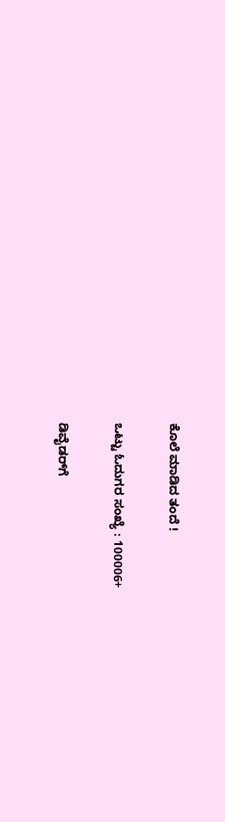ಕೊಲೆ ಮಾಡಿದ ತಂದೆ !

ಒಟ್ಟು ಓದುಗರ ಸಂಖ್ಯೆ : 100006+

ಡಿವೈಡರ್‌ಗೆ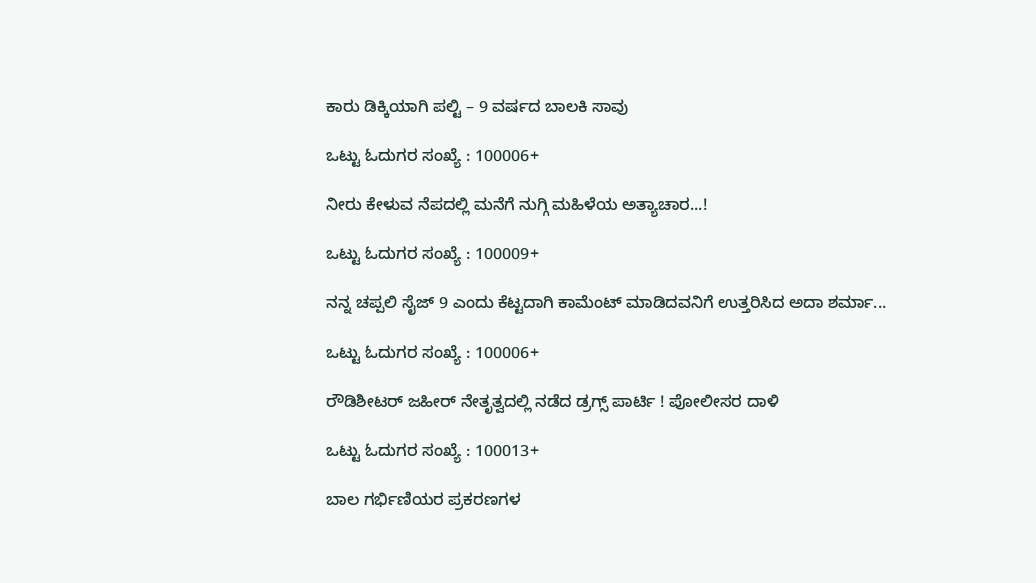ಕಾರು ಡಿಕ್ಕಿಯಾಗಿ ಪಲ್ಟಿ – 9 ವರ್ಷದ ಬಾಲಕಿ ಸಾವು

ಒಟ್ಟು ಓದುಗರ ಸಂಖ್ಯೆ : 100006+

ನೀರು ಕೇಳುವ ನೆಪದಲ್ಲಿ ಮನೆಗೆ ನುಗ್ಗಿ ಮಹಿಳೆಯ ಅತ್ಯಾಚಾರ...!

ಒಟ್ಟು ಓದುಗರ ಸಂಖ್ಯೆ : 100009+

ನನ್ನ ಚಪ್ಪಲಿ ಸೈಜ್ 9 ಎಂದು ಕೆಟ್ಟದಾಗಿ ಕಾಮೆಂಟ್ ಮಾಡಿದವನಿಗೆ ಉತ್ತರಿಸಿದ ಅದಾ ಶರ್ಮಾ...

ಒಟ್ಟು ಓದುಗರ ಸಂಖ್ಯೆ : 100006+

ರೌಡಿಶೀಟರ್ ಜಹೀರ್ ನೇತೃತ್ವದಲ್ಲಿ ನಡೆದ ಡ್ರಗ್ಸ್ ಪಾರ್ಟಿ ! ಪೋಲೀಸರ ದಾಳಿ

ಒಟ್ಟು ಓದುಗರ ಸಂಖ್ಯೆ : 100013+

ಬಾಲ ಗರ್ಭಿಣಿಯರ ಪ್ರಕರಣಗಳ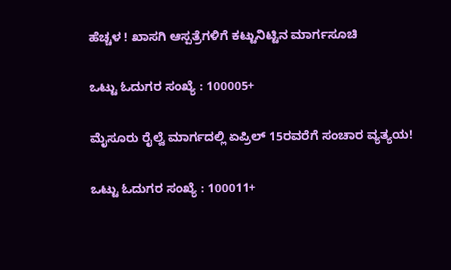ಹೆಚ್ಚಳ ! ಖಾಸಗಿ ಆಸ್ಪತ್ರೆಗಳಿಗೆ ಕಟ್ಟುನಿಟ್ಟಿನ ಮಾರ್ಗಸೂಚಿ

ಒಟ್ಟು ಓದುಗರ ಸಂಖ್ಯೆ : 100005+

ಮೈಸೂರು ರೈಲ್ವೆ ಮಾರ್ಗದಲ್ಲಿ ಏಪ್ರಿಲ್ 15ರವರೆಗೆ ಸಂಚಾರ ವ್ಯತ್ಯಯ!

ಒಟ್ಟು ಓದುಗರ ಸಂಖ್ಯೆ : 100011+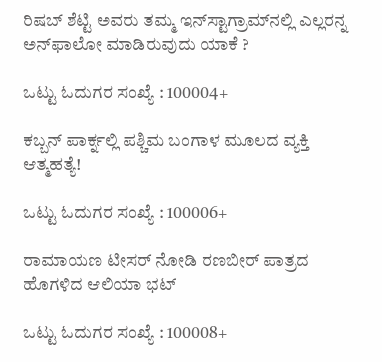ರಿಷಬ್ ಶೆಟ್ಟಿ ಅವರು ತಮ್ಮ ಇನ್‌ಸ್ಟಾಗ್ರಾಮ್‌ನಲ್ಲಿ ಎಲ್ಲರನ್ನ ಅನ್‌ಫಾಲೋ ಮಾಡಿರುವುದು ಯಾಕೆ ?

ಒಟ್ಟು ಓದುಗರ ಸಂಖ್ಯೆ : 100004+

ಕಬ್ಬನ್ ಪಾರ್ಕ್ನಲ್ಲಿ ಪಶ್ಚಿಮ ಬಂಗಾಳ ಮೂಲದ ವ್ಯಕ್ತಿ ಆತ್ಮಹತ್ಯೆ!

ಒಟ್ಟು ಓದುಗರ ಸಂಖ್ಯೆ : 100006+

ರಾಮಾಯಣ ಟೀಸರ್ ನೋಡಿ ರಣಬೀರ್ ಪಾತ್ರದ ಹೊಗಳಿದ ಆಲಿಯಾ ಭಟ್

ಒಟ್ಟು ಓದುಗರ ಸಂಖ್ಯೆ : 100008+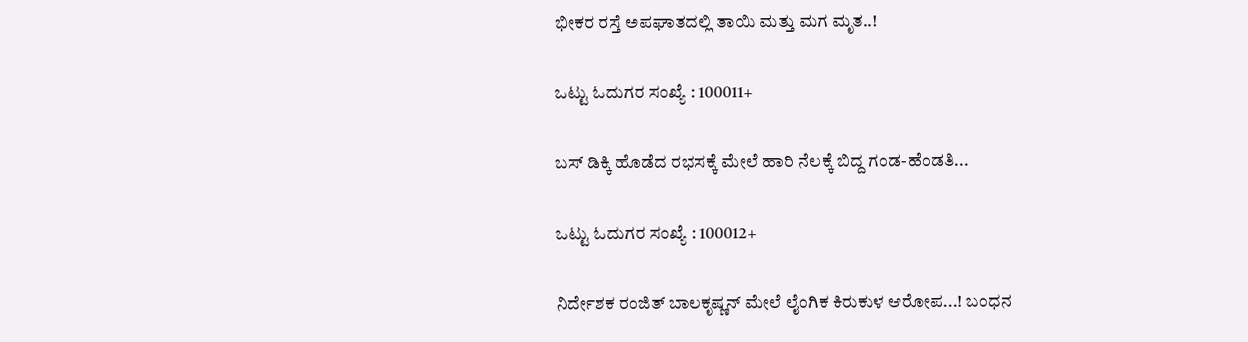ಭೀಕರ ರಸ್ತೆ ಅಪಘಾತದಲ್ಲಿ ತಾಯಿ ಮತ್ತು ಮಗ ಮೃತ..!

ಒಟ್ಟು ಓದುಗರ ಸಂಖ್ಯೆ : 100011+

ಬಸ್ ಡಿಕ್ಕಿ ಹೊಡೆದ ರಭಸಕ್ಕೆ ಮೇಲೆ ಹಾರಿ ನೆಲಕ್ಕೆ ಬಿದ್ದ ಗಂಡ-ಹೆಂಡತಿ...

ಒಟ್ಟು ಓದುಗರ ಸಂಖ್ಯೆ : 100012+

ನಿರ್ದೇಶಕ ರಂಜಿತ್ ಬಾಲಕೃಷ್ಣನ್ ಮೇಲೆ ಲೈಂಗಿಕ ಕಿರುಕುಳ ಆರೋಪ...! ಬಂಧನ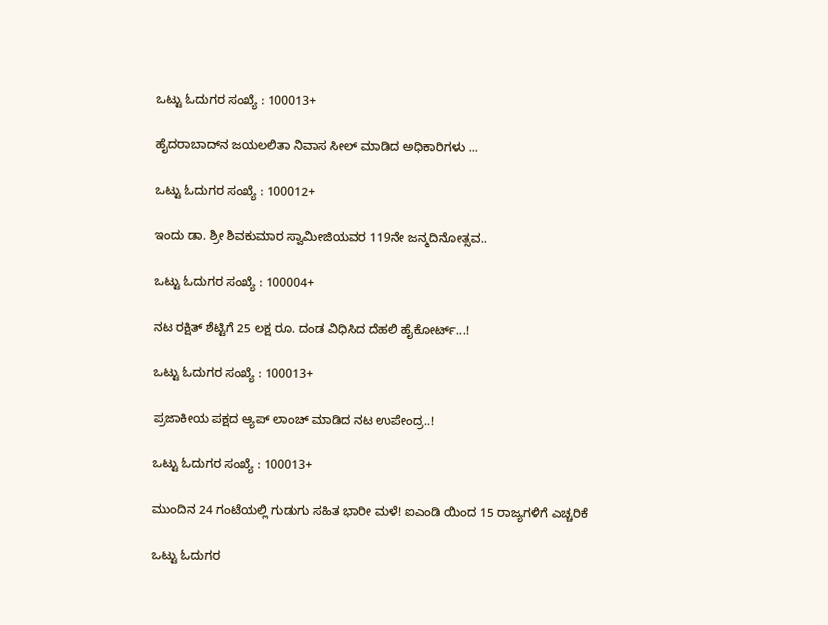ಒಟ್ಟು ಓದುಗರ ಸಂಖ್ಯೆ : 100013+

ಹೈದರಾಬಾದ್‌ನ ಜಯಲಲಿತಾ ನಿವಾಸ ಸೀಲ್ ಮಾಡಿದ ಅಧಿಕಾರಿಗಳು ...

ಒಟ್ಟು ಓದುಗರ ಸಂಖ್ಯೆ : 100012+

ಇಂದು ಡಾ. ಶ್ರೀ ಶಿವಕುಮಾರ ಸ್ವಾಮೀಜಿಯವರ 119ನೇ ಜನ್ಮದಿನೋತ್ಸವ..

ಒಟ್ಟು ಓದುಗರ ಸಂಖ್ಯೆ : 100004+

ನಟ ರಕ್ಷಿತ್ ಶೆಟ್ಟಿಗೆ 25 ಲಕ್ಷ ರೂ. ದಂಡ ವಿಧಿಸಿದ ದೆಹಲಿ ಹೈಕೋರ್ಟ್...!

ಒಟ್ಟು ಓದುಗರ ಸಂಖ್ಯೆ : 100013+

ಪ್ರಜಾಕೀಯ ಪಕ್ಷದ ಆ್ಯಪ್ ಲಾಂಚ್ ಮಾಡಿದ ನಟ ಉಪೇಂದ್ರ..!

ಒಟ್ಟು ಓದುಗರ ಸಂಖ್ಯೆ : 100013+

ಮುಂದಿನ 24 ಗಂಟೆಯಲ್ಲಿ ಗುಡುಗು ಸಹಿತ ಭಾರೀ ಮಳೆ! ಐಎಂಡಿ ಯಿಂದ 15 ರಾಜ್ಯಗಳಿಗೆ ಎಚ್ಚರಿಕೆ

ಒಟ್ಟು ಓದುಗರ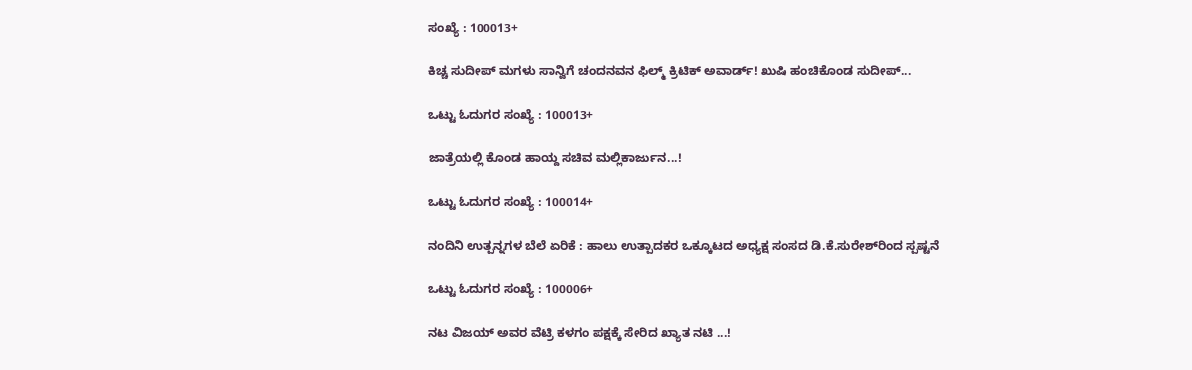ಸಂಖ್ಯೆ : 100013+

ಕಿಚ್ಚ ಸುದೀಪ್ ಮಗಳು ಸಾನ್ವಿಗೆ ಚಂದನವನ ಫಿಲ್ಮ್ ಕ್ರಿಟಿಕ್ ಅವಾರ್ಡ್! ಖುಷಿ ಹಂಚಿಕೊಂಡ ಸುದೀಪ್...

ಒಟ್ಟು ಓದುಗರ ಸಂಖ್ಯೆ : 100013+

ಜಾತ್ರೆಯಲ್ಲಿ ಕೊಂಡ ಹಾಯ್ದ ಸಚಿವ ಮಲ್ಲಿಕಾರ್ಜುನ...!

ಒಟ್ಟು ಓದುಗರ ಸಂಖ್ಯೆ : 100014+

ನಂದಿನಿ ಉತ್ಪನ್ನಗಳ ಬೆಲೆ ಏರಿಕೆ : ಹಾಲು ಉತ್ಪಾದಕರ ಒಕ್ಕೂಟದ ಅಧ್ಯಕ್ಷ ಸಂಸದ ಡಿ.ಕೆ.ಸುರೇಶ್‌ರಿಂದ ಸ್ಪಷ್ಟನೆ

ಒಟ್ಟು ಓದುಗರ ಸಂಖ್ಯೆ : 100006+

ನಟ ವಿಜಯ್ ಅವರ ವೆಟ್ರಿ ಕಳಗಂ ಪಕ್ಷಕ್ಕೆ ಸೇರಿದ ಖ್ಯಾತ ನಟಿ ...!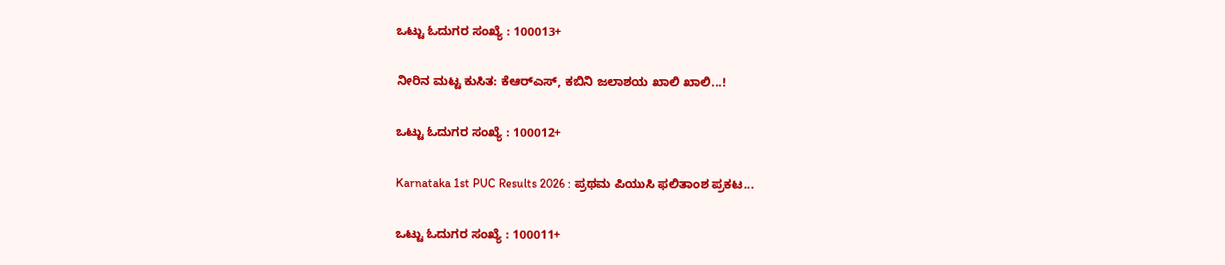ಒಟ್ಟು ಓದುಗರ ಸಂಖ್ಯೆ : 100013+

ನೀರಿನ ಮಟ್ಟ ಕುಸಿತ: ಕೆಆರ್‌ಎಸ್, ಕಬಿನಿ ಜಲಾಶಯ ಖಾಲಿ ಖಾಲಿ...!

ಒಟ್ಟು ಓದುಗರ ಸಂಖ್ಯೆ : 100012+

Karnataka 1st PUC Results 2026 : ಪ್ರಥಮ ಪಿಯುಸಿ ಫಲಿತಾಂಶ ಪ್ರಕಟ...

ಒಟ್ಟು ಓದುಗರ ಸಂಖ್ಯೆ : 100011+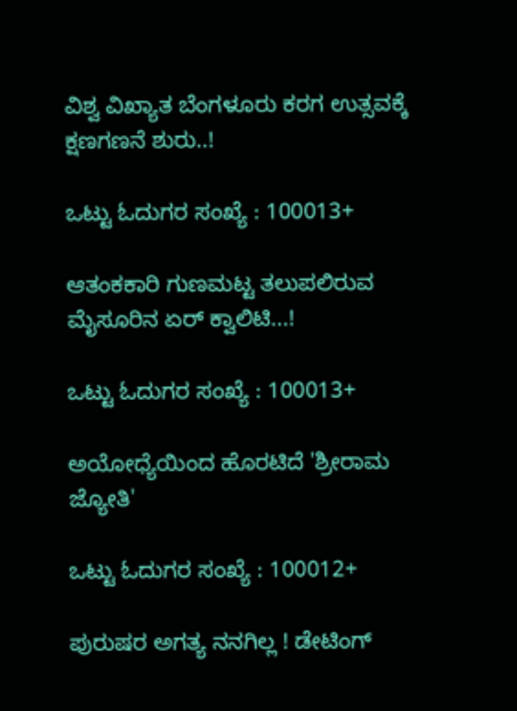ವಿಶ್ವ ವಿಖ್ಯಾತ ಬೆಂಗಳೂರು ಕರಗ ಉತ್ಸವಕ್ಕೆ ಕ್ಷಣಗಣನೆ ಶುರು..!

ಒಟ್ಟು ಓದುಗರ ಸಂಖ್ಯೆ : 100013+

ಆತಂಕಕಾರಿ ಗುಣಮಟ್ಟ ತಲುಪಲಿರುವ ಮೈಸೂರಿನ ಏರ್ ಕ್ವಾಲಿಟಿ...!

ಒಟ್ಟು ಓದುಗರ ಸಂಖ್ಯೆ : 100013+

ಅಯೋಧ್ಯೆಯಿಂದ ಹೊರಟಿದೆ 'ಶ್ರೀರಾಮ ಜ್ಯೋತಿ'

ಒಟ್ಟು ಓದುಗರ ಸಂಖ್ಯೆ : 100012+

ಪುರುಷರ ಅಗತ್ಯ ನನಗಿಲ್ಲ ! ಡೇಟಿಂಗ್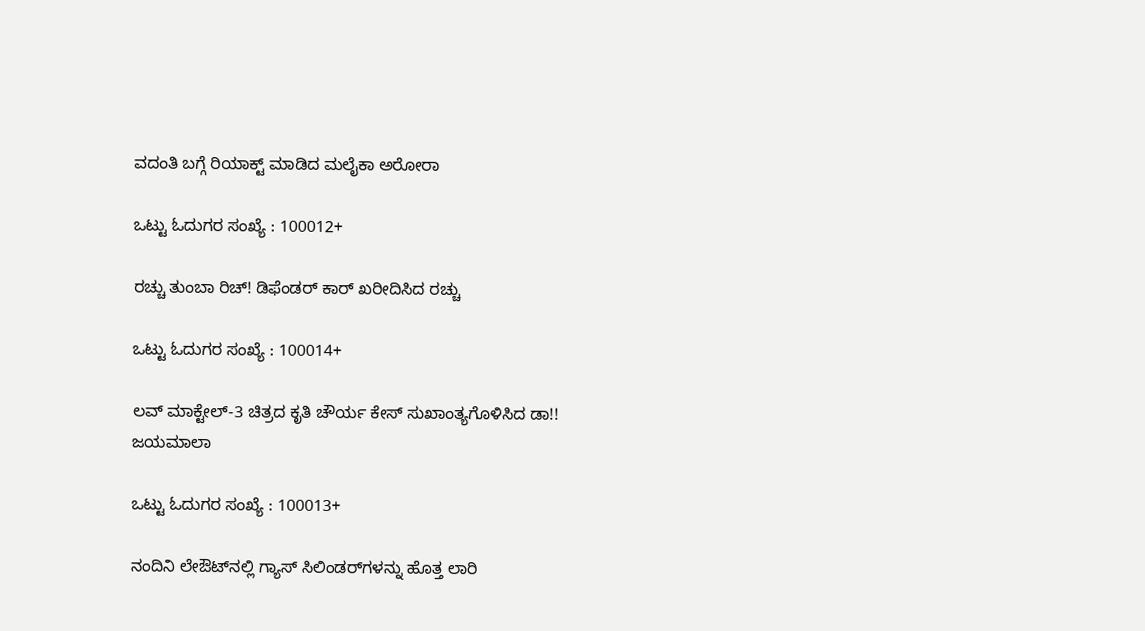ವದಂತಿ ಬಗ್ಗೆ ರಿಯಾಕ್ಟ್ ಮಾಡಿದ ಮಲೈಕಾ ಅರೋರಾ

ಒಟ್ಟು ಓದುಗರ ಸಂಖ್ಯೆ : 100012+

ರಚ್ಚು ತುಂಬಾ ರಿಚ್! ಡಿಫೆಂಡರ್ ಕಾರ್ ಖರೀದಿಸಿದ ರಚ್ಚು

ಒಟ್ಟು ಓದುಗರ ಸಂಖ್ಯೆ : 100014+

ಲವ್ ಮಾಕ್ಟೇಲ್-3 ಚಿತ್ರದ ಕೃತಿ ಚೌರ್ಯ ಕೇಸ್ ಸುಖಾಂತ್ಯಗೊಳಿಸಿದ ಡಾ!! ಜಯಮಾಲಾ

ಒಟ್ಟು ಓದುಗರ ಸಂಖ್ಯೆ : 100013+

ನಂದಿನಿ ಲೇಔಟ್‌ನಲ್ಲಿ ಗ್ಯಾಸ್ ಸಿಲಿಂಡರ್‌ಗಳನ್ನು ಹೊತ್ತ ಲಾರಿ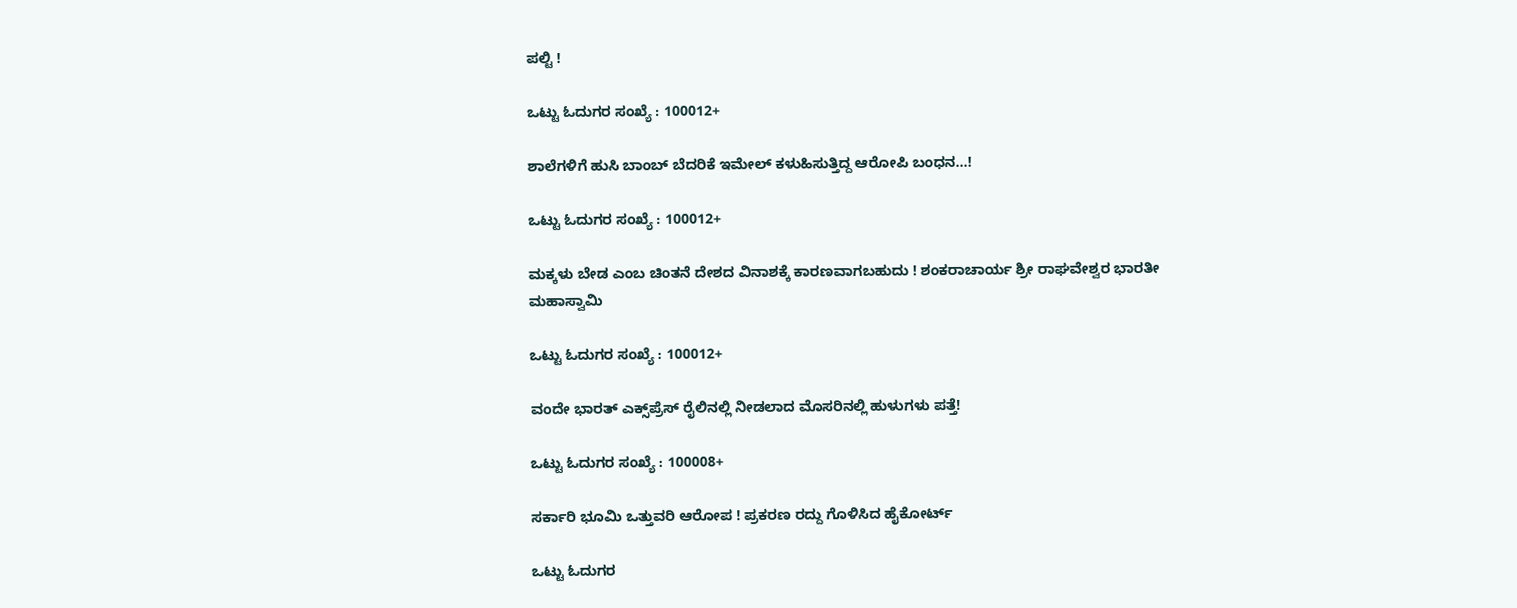ಪಲ್ಟಿ !

ಒಟ್ಟು ಓದುಗರ ಸಂಖ್ಯೆ : 100012+

ಶಾಲೆಗಳಿಗೆ ಹುಸಿ ಬಾಂಬ್ ಬೆದರಿಕೆ ಇಮೇಲ್ ಕಳುಹಿಸುತ್ತಿದ್ದ ಆರೋಪಿ ಬಂಧನ...!

ಒಟ್ಟು ಓದುಗರ ಸಂಖ್ಯೆ : 100012+

ಮಕ್ಕಳು ಬೇಡ ಎಂಬ ಚಿಂತನೆ ದೇಶದ ವಿನಾಶಕ್ಕೆ ಕಾರಣವಾಗಬಹುದು ! ಶಂಕರಾಚಾರ್ಯ ಶ್ರೀ ರಾಘವೇಶ್ವರ ಭಾರತೀ ಮಹಾಸ್ವಾಮಿ

ಒಟ್ಟು ಓದುಗರ ಸಂಖ್ಯೆ : 100012+

ವಂದೇ ಭಾರತ್ ಎಕ್ಸ್‌ಪ್ರೆಸ್ ರೈಲಿನಲ್ಲಿ ನೀಡಲಾದ ಮೊಸರಿನಲ್ಲಿ ಹುಳುಗಳು ಪತ್ತೆ!

ಒಟ್ಟು ಓದುಗರ ಸಂಖ್ಯೆ : 100008+

ಸರ್ಕಾರಿ ಭೂಮಿ ಒತ್ತುವರಿ ಆರೋಪ ! ಪ್ರಕರಣ ರದ್ದು ಗೊಳಿಸಿದ ಹೈಕೋರ್ಟ್‌

ಒಟ್ಟು ಓದುಗರ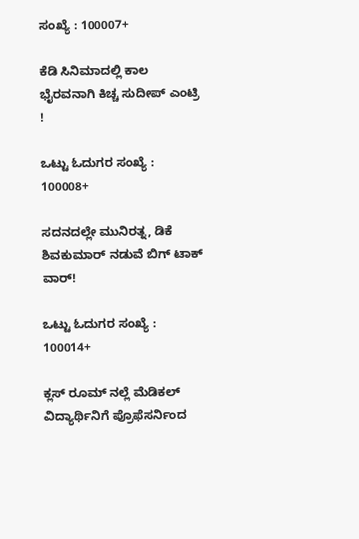ಸಂಖ್ಯೆ : 100007+

ಕೆಡಿ ಸಿನಿಮಾದಲ್ಲಿ ಕಾಲ ಭೈರವನಾಗಿ ಕಿಚ್ಚ ಸುದೀಪ್ ಎಂಟ್ರಿ !

ಒಟ್ಟು ಓದುಗರ ಸಂಖ್ಯೆ : 100008+

ಸದನದಲ್ಲೇ ಮುನಿರತ್ನ, ಡಿಕೆ ಶಿವಕುಮಾರ್ ನಡುವೆ ಬಿಗ್ ಟಾಕ್ ವಾರ್!

ಒಟ್ಟು ಓದುಗರ ಸಂಖ್ಯೆ : 100014+

ಕ್ಲಸ್ ರೂಮ್ ನಲ್ಲೆ ಮೆಡಿಕಲ್ ವಿದ್ಯಾರ್ಥಿನಿಗೆ ಪ್ರೊಫೆಸರ್ನಿಂದ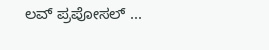ಲವ್ ಪ್ರಪೋಸಲ್ ...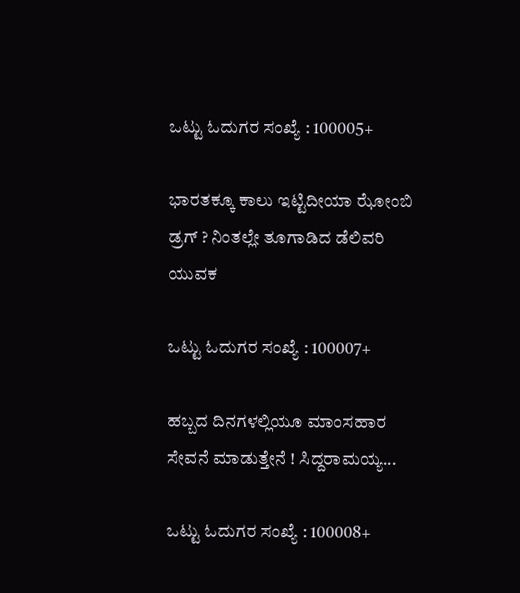ಒಟ್ಟು ಓದುಗರ ಸಂಖ್ಯೆ : 100005+

ಭಾರತಕ್ಕೂ ಕಾಲು ಇಟ್ಟಿದೀಯಾ ಝೋಂಬಿ ಡ್ರಗ್ ? ನಿಂತಲ್ಲೇ ತೂಗಾಡಿದ ಡೆಲಿವರಿ ಯುವಕ

ಒಟ್ಟು ಓದುಗರ ಸಂಖ್ಯೆ : 100007+

ಹಬ್ಬದ ದಿನಗಳಲ್ಲಿಯೂ ಮಾಂಸಹಾರ ಸೇವನೆ ಮಾಡುತ್ತೇನೆ ! ಸಿದ್ದರಾಮಯ್ಯ...

ಒಟ್ಟು ಓದುಗರ ಸಂಖ್ಯೆ : 100008+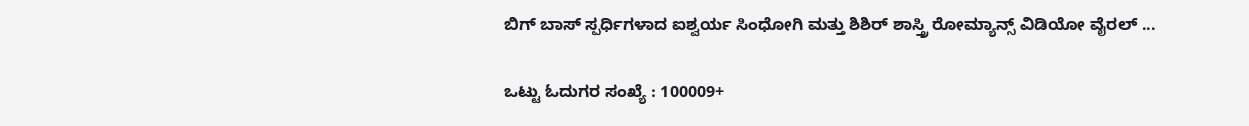ಬಿಗ್‌ ಬಾಸ್‌ ಸ್ಪರ್ಧಿಗಳಾದ ಐಶ್ವರ್ಯ ಸಿಂಧೋಗಿ ಮತ್ತು ಶಿಶಿರ್‌ ಶಾಸ್ತ್ರಿ ರೋಮ್ಯಾನ್ಸ್ ವಿಡಿಯೋ ವೈರಲ್ ...

ಒಟ್ಟು ಓದುಗರ ಸಂಖ್ಯೆ : 100009+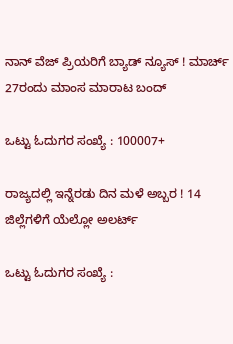ನಾನ್ ವೆಜ್ ಪ್ರಿಯರಿಗೆ ಬ್ಯಾಡ್ ನ್ಯೂಸ್ ! ಮಾರ್ಚ್ 27ರಂದು ಮಾಂಸ ಮಾರಾಟ ಬಂದ್

ಒಟ್ಟು ಓದುಗರ ಸಂಖ್ಯೆ : 100007+

ರಾಜ್ಯದಲ್ಲಿ ಇನ್ನೆರಡು ದಿನ ಮಳೆ ಅಬ್ಬರ ! 14 ಜಿಲ್ಲೆಗಳಿಗೆ ಯೆಲ್ಲೋ ಅಲರ್ಟ್

ಒಟ್ಟು ಓದುಗರ ಸಂಖ್ಯೆ :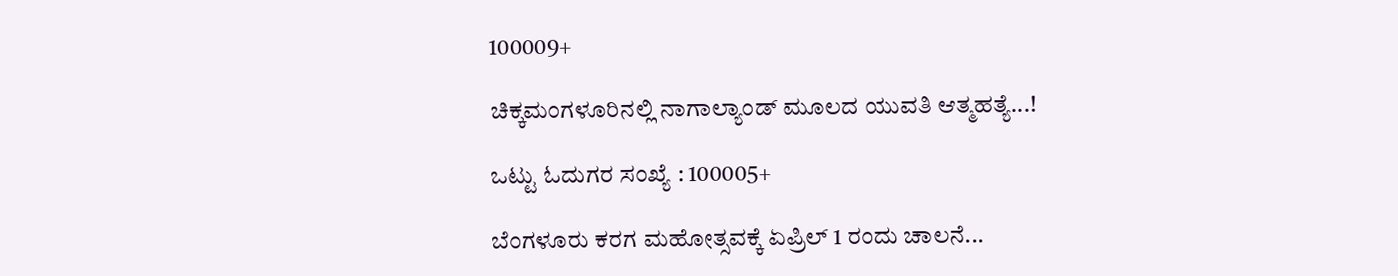100009+

ಚಿಕ್ಕಮಂಗಳೂರಿನಲ್ಲಿ ನಾಗಾಲ್ಯಾಂಡ್ ಮೂಲದ ಯುವತಿ ಆತ್ಮಹತ್ಯೆ...!

ಒಟ್ಟು ಓದುಗರ ಸಂಖ್ಯೆ : 100005+

ಬೆಂಗಳೂರು ಕರಗ ಮಹೋತ್ಸವಕ್ಕೆ ಏಪ್ರಿಲ್ 1 ರಂದು ಚಾಲನೆ...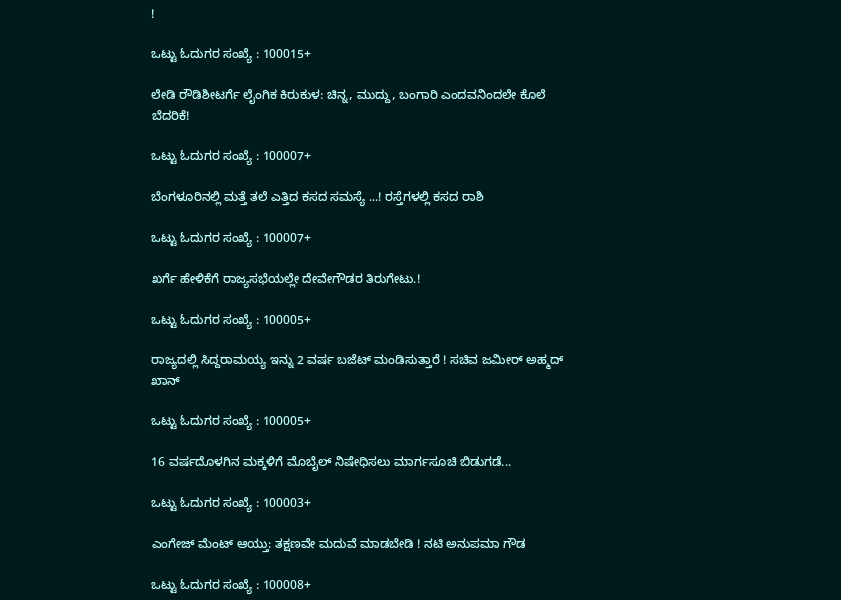!

ಒಟ್ಟು ಓದುಗರ ಸಂಖ್ಯೆ : 100015+

ಲೇಡಿ ರೌಡಿಶೀಟರ್ಗೆ ಲೈಂಗಿಕ ಕಿರುಕುಳ: ಚಿನ್ನ, ಮುದ್ದು, ಬಂಗಾರಿ ಎಂದವನಿಂದಲೇ ಕೊಲೆ ಬೆದರಿಕೆ!

ಒಟ್ಟು ಓದುಗರ ಸಂಖ್ಯೆ : 100007+

ಬೆಂಗಳೂರಿನಲ್ಲಿ ಮತ್ತೆ ತಲೆ ಎತ್ತಿದ ಕಸದ ಸಮಸ್ಯೆ ...! ರಸ್ತೆಗಳಲ್ಲಿ ಕಸದ ರಾಶಿ

ಒಟ್ಟು ಓದುಗರ ಸಂಖ್ಯೆ : 100007+

ಖರ್ಗೆ ಹೇಳಿಕೆಗೆ ರಾಜ್ಯಸಭೆಯಲ್ಲೇ ದೇವೇಗೌಡರ ತಿರುಗೇಟು.!

ಒಟ್ಟು ಓದುಗರ ಸಂಖ್ಯೆ : 100005+

ರಾಜ್ಯದಲ್ಲಿ ಸಿದ್ದರಾಮಯ್ಯ ಇನ್ನು 2 ವರ್ಷ ಬಜೆಟ್ ಮಂಡಿಸುತ್ತಾರೆ ! ಸಚಿವ ಜಮೀರ್ ಅಹ್ಮದ್ ಖಾನ್

ಒಟ್ಟು ಓದುಗರ ಸಂಖ್ಯೆ : 100005+

16 ವರ್ಷದೊಳಗಿನ ಮಕ್ಕಳಿಗೆ ಮೊಬೈಲ್ ನಿಷೇಧಿಸಲು ಮಾರ್ಗಸೂಚಿ ಬಿಡುಗಡೆ...

ಒಟ್ಟು ಓದುಗರ ಸಂಖ್ಯೆ : 100003+

ಎಂಗೇಜ್ ಮೆಂಟ್ ಆಯ್ತು: ತಕ್ಷಣವೇ ಮದುವೆ ಮಾಡಬೇಡಿ ! ನಟಿ ಅನುಪಮಾ ಗೌಡ

ಒಟ್ಟು ಓದುಗರ ಸಂಖ್ಯೆ : 100008+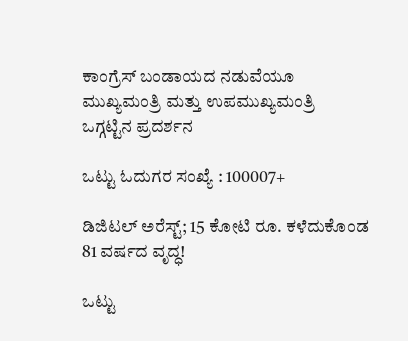ಕಾಂಗ್ರೆಸ್ ಬಂಡಾಯದ ನಡುವೆಯೂ ಮುಖ್ಯಮಂತ್ರಿ ಮತ್ತು ಉಪಮುಖ್ಯಮಂತ್ರಿ ಒಗ್ಗಟ್ಟಿನ ಪ್ರದರ್ಶನ

ಒಟ್ಟು ಓದುಗರ ಸಂಖ್ಯೆ : 100007+

ಡಿಜಿಟಲ್ ಅರೆಸ್ಟ್; 15 ಕೋಟಿ ರೂ. ಕಳೆದುಕೊಂಡ 81 ವರ್ಷದ ವೃದ್ಧ!

ಒಟ್ಟು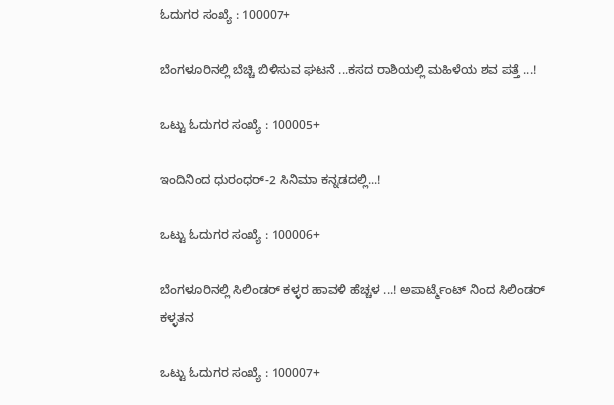ಓದುಗರ ಸಂಖ್ಯೆ : 100007+

ಬೆಂಗಳೂರಿನಲ್ಲಿ ಬೆಚ್ಚಿ ಬಿಳಿಸುವ ಘಟನೆ ...ಕಸದ ರಾಶಿಯಲ್ಲಿ ಮಹಿಳೆಯ ಶವ ಪತ್ತೆ ...!

ಒಟ್ಟು ಓದುಗರ ಸಂಖ್ಯೆ : 100005+

ಇಂದಿನಿಂದ ಧುರಂಧರ್-2 ಸಿನಿಮಾ ಕನ್ನಡದಲ್ಲಿ...!

ಒಟ್ಟು ಓದುಗರ ಸಂಖ್ಯೆ : 100006+

ಬೆಂಗಳೂರಿನಲ್ಲಿ ಸಿಲಿಂಡರ್ ಕಳ್ಳರ ಹಾವಳಿ ಹೆಚ್ಚಳ ...! ಅಪಾರ್ಟ್ಮೆಂಟ್ ನಿಂದ ಸಿಲಿಂಡರ್ ಕಳ್ಳತನ

ಒಟ್ಟು ಓದುಗರ ಸಂಖ್ಯೆ : 100007+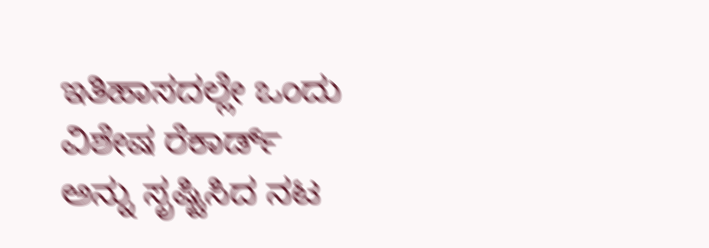ಇತಿಹಾಸದಲ್ಲೇ ಒಂದು ವಿಶೇಷ ರೆಕಾರ್ಡ್ ಅನ್ನು ಸೃಷ್ಟಿಸಿದ ನಟ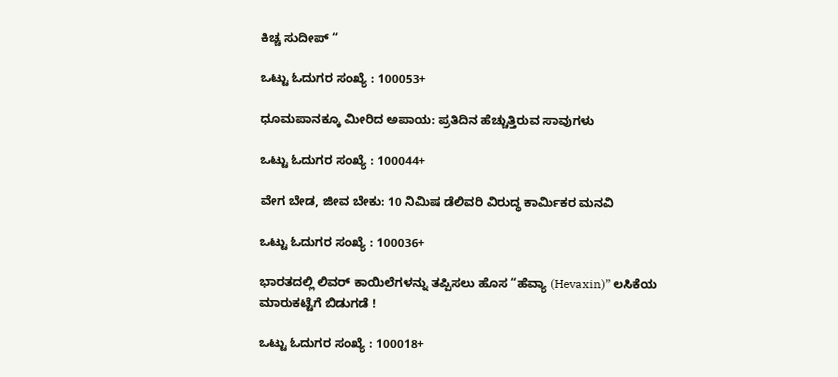ಕಿಚ್ಚ ಸುದೀಪ್ “

ಒಟ್ಟು ಓದುಗರ ಸಂಖ್ಯೆ : 100053+

ಧೂಮಪಾನಕ್ಕೂ ಮೀರಿದ ಅಪಾಯ: ಪ್ರತಿದಿನ ಹೆಚ್ಚುತ್ತಿರುವ ಸಾವುಗಳು

ಒಟ್ಟು ಓದುಗರ ಸಂಖ್ಯೆ : 100044+

ವೇಗ ಬೇಡ, ಜೀವ ಬೇಕು: 10 ನಿಮಿಷ ಡೆಲಿವರಿ ವಿರುದ್ಧ ಕಾರ್ಮಿಕರ ಮನವಿ

ಒಟ್ಟು ಓದುಗರ ಸಂಖ್ಯೆ : 100036+

ಭಾರತದಲ್ಲಿ ಲಿವರ್ ಕಾಯಿಲೆಗಳನ್ನು ತಪ್ಪಿಸಲು ಹೊಸ “ಹೆವ್ಯಾ (Hevaxin)” ಲಸಿಕೆಯ ಮಾರುಕಟ್ಟೆಗೆ ಬಿಡುಗಡೆ !

ಒಟ್ಟು ಓದುಗರ ಸಂಖ್ಯೆ : 100018+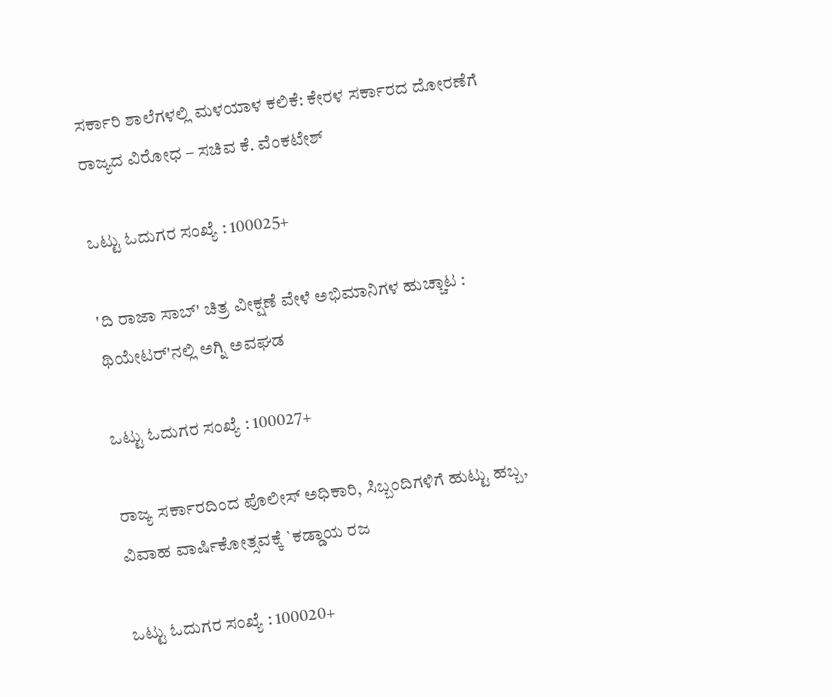ಸರ್ಕಾರಿ ಶಾಲೆಗಳಲ್ಲಿ ಮಳಯಾಳ ಕಲಿಕೆ: ಕೇರಳ ಸರ್ಕಾರದ ದೋರಣೆಗೆ ರಾಜ್ಯದ ವಿರೋಧ – ಸಚಿವ ಕೆ. ವೆಂಕಟೇಶ್

ಒಟ್ಟು ಓದುಗರ ಸಂಖ್ಯೆ : 100025+

'ದಿ ರಾಜಾ ಸಾಬ್' ಚಿತ್ರ ವೀಕ್ಷಣೆ ವೇಳೆ ಅಭಿಮಾನಿಗಳ ಹುಚ್ಚಾಟ : ಥಿಯೇಟರ್'ನಲ್ಲಿ ಅಗ್ನಿ ಅವಘಡ

ಒಟ್ಟು ಓದುಗರ ಸಂಖ್ಯೆ : 100027+

ರಾಜ್ಯ ಸರ್ಕಾರದಿಂದ ಪೊಲೀಸ್ ಅಧಿಕಾರಿ, ಸಿಬ್ಬಂದಿಗಳಿಗೆ ಹುಟ್ಟು ಹಬ್ಬ, ವಿವಾಹ ವಾರ್ಷಿಕೋತ್ಸವಕ್ಕೆ `ಕಡ್ಡಾಯ ರಜ

ಒಟ್ಟು ಓದುಗರ ಸಂಖ್ಯೆ : 100020+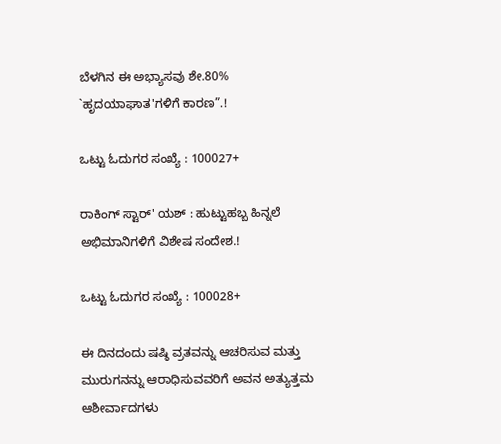ಬೆಳಗಿನ ಈ ಅಭ್ಯಾಸವು ಶೇ.80% `ಹೃದಯಾಘಾತ'ಗಳಿಗೆ ಕಾರಣ”.!

ಒಟ್ಟು ಓದುಗರ ಸಂಖ್ಯೆ : 100027+

ರಾಕಿಂಗ್ ಸ್ಟಾರ್' ಯಶ್ : ಹುಟ್ಟುಹಬ್ಬ ಹಿನ್ನಲೆ ಅಭಿಮಾನಿಗಳಿಗೆ ವಿಶೇಷ ಸಂದೇಶ.!

ಒಟ್ಟು ಓದುಗರ ಸಂಖ್ಯೆ : 100028+

ಈ ದಿನದಂದು ಷಷ್ಠಿ ವ್ರತವನ್ನು ಆಚರಿಸುವ ಮತ್ತು ಮುರುಗನನ್ನು ಆರಾಧಿಸುವವರಿಗೆ ಅವನ ಅತ್ಯುತ್ತಮ ಆಶೀರ್ವಾದಗಳು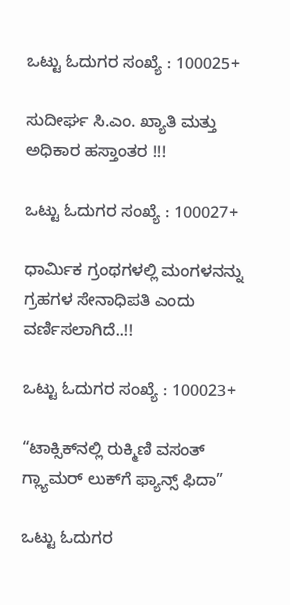ಒಟ್ಟು ಓದುಗರ ಸಂಖ್ಯೆ : 100025+

ಸುದೀರ್ಘ ಸಿ.ಎಂ. ಖ್ಯಾತಿ ಮತ್ತು ಅಧಿಕಾರ ಹಸ್ತಾಂತರ !!!

ಒಟ್ಟು ಓದುಗರ ಸಂಖ್ಯೆ : 100027+

ಧಾರ್ಮಿಕ ಗ್ರಂಥಗಳಲ್ಲಿ ಮಂಗಳನನ್ನು ಗ್ರಹಗಳ ಸೇನಾಧಿಪತಿ ಎಂದು ವರ್ಣಿಸಲಾಗಿದೆ..!!

ಒಟ್ಟು ಓದುಗರ ಸಂಖ್ಯೆ : 100023+

“ಟಾಕ್ಸಿಕ್‌ನಲ್ಲಿ ರುಕ್ಮಿಣಿ ವಸಂತ್ ಗ್ಲ್ಯಾಮರ್‌ ಲುಕ್‌ಗೆ ಫ್ಯಾನ್ಸ್ ಫಿದಾ”

ಒಟ್ಟು ಓದುಗರ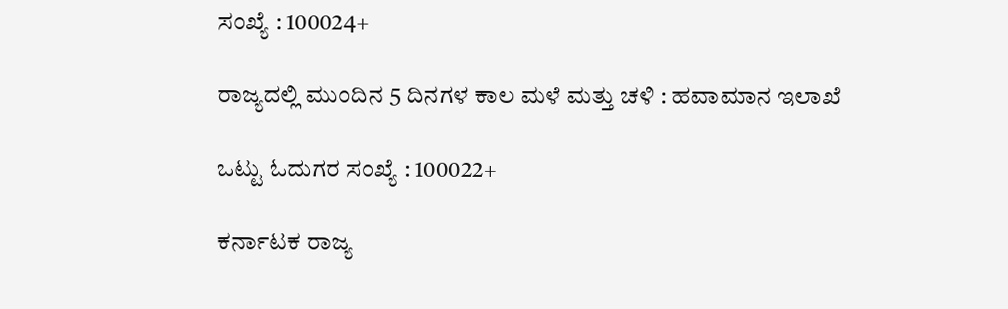ಸಂಖ್ಯೆ : 100024+

ರಾಜ್ಯದಲ್ಲಿ ಮುಂದಿನ 5 ದಿನಗಳ ಕಾಲ ಮಳೆ ಮತ್ತು ಚಳಿ : ಹವಾಮಾನ ಇಲಾಖೆ

ಒಟ್ಟು ಓದುಗರ ಸಂಖ್ಯೆ : 100022+

ಕರ್ನಾಟಕ ರಾಜ್ಯ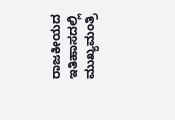ರಾಜಕೀಯದ ಇತಿಹಾಸದಲ್ಲಿ ಮುಖ್ಯಮಂತ್ರಿ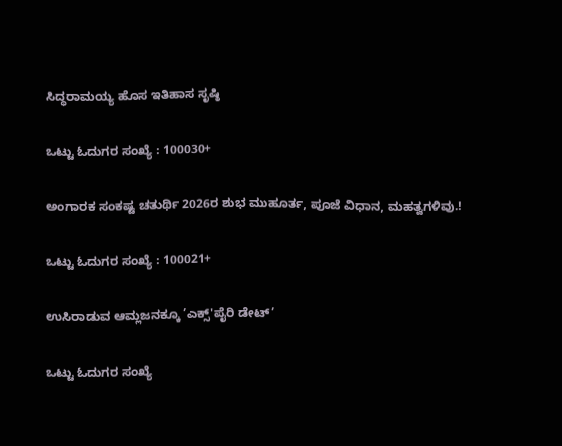ಸಿದ್ಧರಾಮಯ್ಯ ಹೊಸ ಇತಿಹಾಸ ಸೃಷ್ಠಿ

ಒಟ್ಟು ಓದುಗರ ಸಂಖ್ಯೆ : 100030+

ಅಂಗಾರಕ ಸಂಕಷ್ಟ ಚತುರ್ಥಿ 2026ರ ಶುಭ ಮುಹೂರ್ತ, ಪೂಜೆ ವಿಧಾನ, ಮಹತ್ವಗಳಿವು.!

ಒಟ್ಟು ಓದುಗರ ಸಂಖ್ಯೆ : 100021+

ಉಸಿರಾಡುವ ಆಮ್ಲಜನಕ್ಕೂ ’ಎಕ್ಸ್'ಪೈರಿ ಡೇಟ್’

ಒಟ್ಟು ಓದುಗರ ಸಂಖ್ಯೆ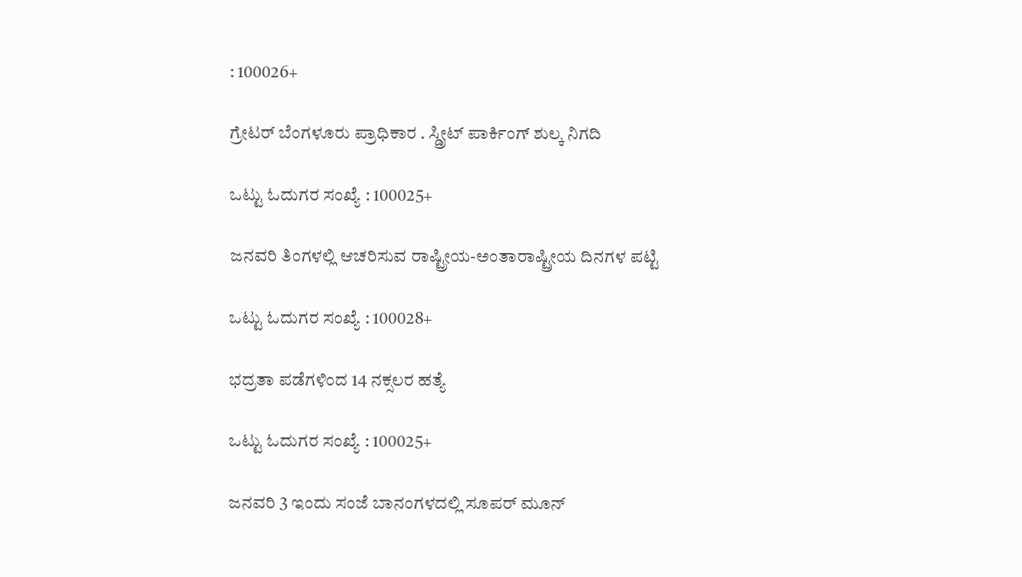: 100026+

ಗ್ರೇಟರ್ ಬೆಂಗಳೂರು ಪ್ರಾಧಿಕಾರ . ಸ್ಡ್ರೀಟ್ ಪಾರ್ಕಿಂಗ್ ಶುಲ್ಕ ನಿಗದಿ

ಒಟ್ಟು ಓದುಗರ ಸಂಖ್ಯೆ : 100025+

ಜನವರಿ ತಿಂಗಳಲ್ಲಿ ಆಚರಿಸುವ ರಾಷ್ಟ್ರೀಯ-ಅಂತಾರಾಷ್ಟ್ರೀಯ ದಿನಗಳ ಪಟ್ಟಿ

ಒಟ್ಟು ಓದುಗರ ಸಂಖ್ಯೆ : 100028+

ಭದ್ರತಾ ಪಡೆಗಳಿಂದ 14 ನಕ್ಸಲರ ಹತ್ಯೆ

ಒಟ್ಟು ಓದುಗರ ಸಂಖ್ಯೆ : 100025+

ಜನವರಿ 3 ಇಂದು ಸಂಜೆ ಬಾನಂಗಳದಲ್ಲಿ ಸೂಪರ್ ಮೂನ್ ‌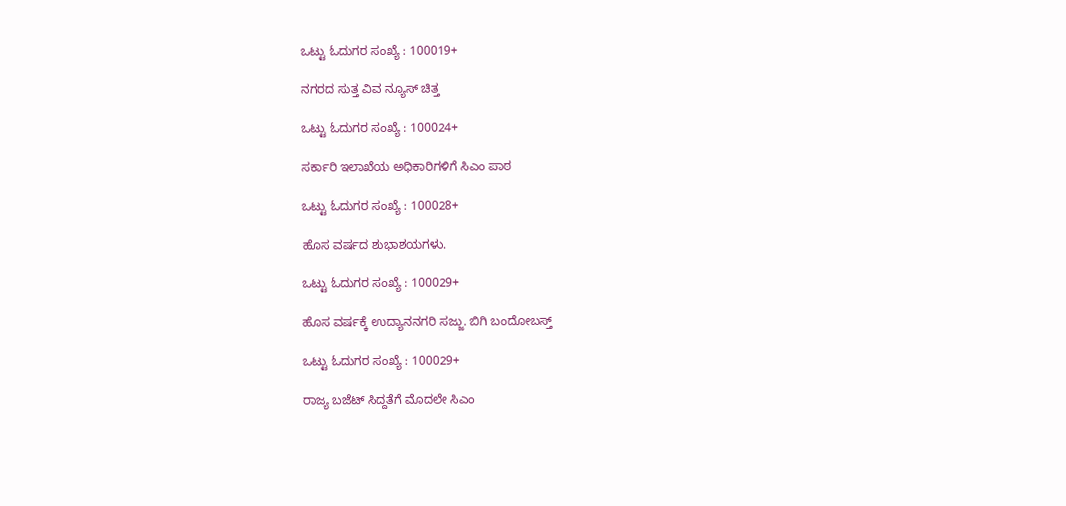ಒಟ್ಟು ಓದುಗರ ಸಂಖ್ಯೆ : 100019+

ನಗರದ ಸುತ್ತ ವಿವ ನ್ಯೂಸ್ ಚಿತ್ತ

ಒಟ್ಟು ಓದುಗರ ಸಂಖ್ಯೆ : 100024+

ಸರ್ಕಾರಿ ಇಲಾಖೆಯ ಅಧಿಕಾರಿಗಳಿಗೆ ಸಿಎಂ ಪಾಠ

ಒಟ್ಟು ಓದುಗರ ಸಂಖ್ಯೆ : 100028+

ಹೊಸ ವರ್ಷದ ಶುಭಾಶಯಗಳು.

ಒಟ್ಟು ಓದುಗರ ಸಂಖ್ಯೆ : 100029+

ಹೊಸ ವರ್ಷಕ್ಕೆ ಉದ್ಯಾನನಗರಿ ಸಜ್ಜು. ಬಿಗಿ ಬಂದೋಬಸ್ತ್

ಒಟ್ಟು ಓದುಗರ ಸಂಖ್ಯೆ : 100029+

ರಾಜ್ಯ ಬಜೆಟ್ ಸಿದ್ದತೆಗೆ ಮೊದಲೇ ಸಿಎಂ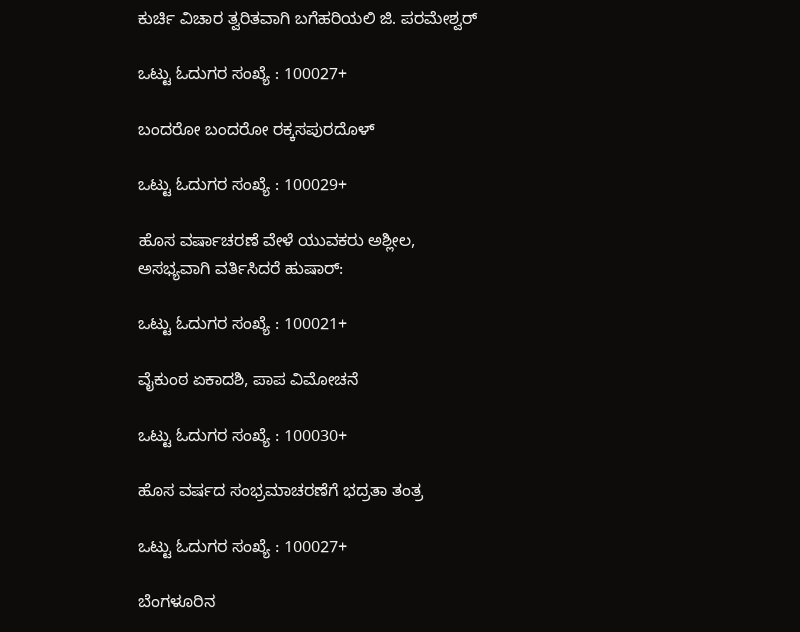ಕುರ್ಚಿ ವಿಚಾರ ತ್ವರಿತವಾಗಿ ಬಗೆಹರಿಯಲಿ ಜಿ. ಪರಮೇಶ್ವರ್

ಒಟ್ಟು ಓದುಗರ ಸಂಖ್ಯೆ : 100027+

ಬಂದರೋ ಬಂದರೋ ರಕ್ಕಸಪುರದೊಳ್

ಒಟ್ಟು ಓದುಗರ ಸಂಖ್ಯೆ : 100029+

ಹೊಸ ವರ್ಷಾಚರಣೆ ವೇಳೆ ಯುವಕರು ಅಶ್ಲೀಲ, ಅಸಭ್ಯವಾಗಿ ವರ್ತಿಸಿದರೆ ಹುಷಾರ್:

ಒಟ್ಟು ಓದುಗರ ಸಂಖ್ಯೆ : 100021+

ವೈಕುಂಠ ಏಕಾದಶಿ, ಪಾಪ ವಿಮೋಚನೆ‌

ಒಟ್ಟು ಓದುಗರ ಸಂಖ್ಯೆ : 100030+

ಹೊಸ ವರ್ಷದ ಸಂಭ್ರಮಾಚರಣೆಗೆ ಭದ್ರತಾ ತಂತ್ರ

ಒಟ್ಟು ಓದುಗರ ಸಂಖ್ಯೆ : 100027+

ಬೆಂಗಳೂರಿನ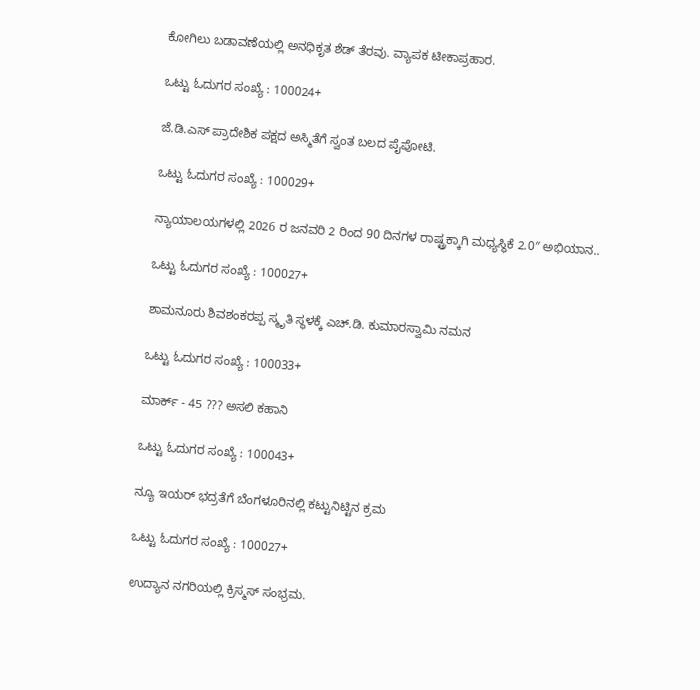ಕೋಗಿಲು ಬಡಾವಣೆಯಲ್ಲಿ ಅನಧಿಕೃತ ಶೆಡ್ ತೆರವು. ವ್ಯಾಪಕ ಟೀಕಾಪ್ರಹಾರ.

ಒಟ್ಟು ಓದುಗರ ಸಂಖ್ಯೆ : 100024+

ಜೆ.ಡಿ.ಎಸ್ ಪ್ರಾದೇಶಿಕ ಪಕ್ಷದ ಅಸ್ಮಿತೆಗೆ ಸ್ವಂತ ಬಲದ ಪೈಪೋಟಿ.

ಒಟ್ಟು ಓದುಗರ ಸಂಖ್ಯೆ : 100029+

ನ್ಯಾಯಾಲಯಗಳಲ್ಲಿ 2026 ರ ಜನವರಿ 2 ರಿಂದ 90 ದಿನಗಳ ರಾಷ್ಟ್ರಕ್ಕಾಗಿ ಮಧ್ಯಸ್ಥಿಕೆ 2.0″ ಅಭಿಯಾನ..

ಒಟ್ಟು ಓದುಗರ ಸಂಖ್ಯೆ : 100027+

ಶಾಮನೂರು ಶಿವಶಂಕರಪ್ಪ ಸ್ಮೃತಿ ಸ್ಥಳಕ್ಕೆ ಎಚ್.ಡಿ. ಕುಮಾರಸ್ವಾಮಿ ನಮನ

ಒಟ್ಟು ಓದುಗರ ಸಂಖ್ಯೆ : 100033+

ಮಾರ್ಕ್ - 45 ??? ಅಸಲಿ ಕಹಾನಿ

ಒಟ್ಟು ಓದುಗರ ಸಂಖ್ಯೆ : 100043+

ನ್ಯೂ ಇಯರ್ ಭದ್ರತೆಗೆ ಬೆಂಗಳೂರಿನಲ್ಲಿ ಕಟ್ಟುನಿಟ್ಟಿನ ಕ್ರಮ

ಒಟ್ಟು ಓದುಗರ ಸಂಖ್ಯೆ : 100027+

ಉದ್ಯಾನ ನಗರಿಯಲ್ಲಿ ಕ್ರಿಸ್ಮಸ್ ಸಂಭ್ರಮ.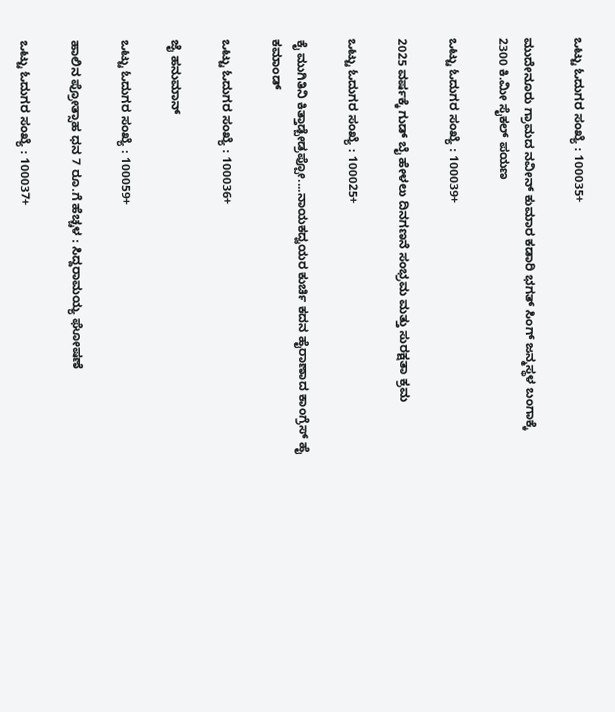ಒಟ್ಟು ಓದುಗರ ಸಂಖ್ಯೆ : 100035+

ಮುದೇನೂರು ಗ್ರಾಮದ ನವೀನ್ ಕುಮಾರ ಕಡಾರಿ ಭಗತ್ ಸಿಂಗ್ ಜನ್ಮಸ್ಥಳ ಬಂಗಾಕ್ಕೆ 2300 ಕಿ.ಮೀ ಸೈಕಲ್ ಪಯಣ

ಒಟ್ಟು ಓದುಗರ ಸಂಖ್ಯೆ : 100039+

2025 ವರ್ಷಕ್ಕೆ ಗುಡ್ ಬೈ ಹೇಳಲು ದಿನಗಣನೆ ಸಂಭ್ರಮ ಮತ್ತು ಸುರಕ್ಷತಾ ಕ್ರಮ

ಒಟ್ಟು ಓದುಗರ ಸಂಖ್ಯೆ : 100025+

ಕೈ ಮುಗಿತಿನಿ ಕಿತ್ತಾಡ್ಬೇಡ್ರಪ್ಪೋ....ನಾಯಕದ್ವಯರ ಕುರ್ಚಿ ಕದನ ಹೈರಾಣಾದ ಕಾಂಗ್ರೆಸ್ ಹೈ ಕಮಾಂಡ್

ಒಟ್ಟು ಓದುಗರ ಸಂಖ್ಯೆ : 100036+

ಜೈ ಹನುಮಾನ್

ಒಟ್ಟು ಓದುಗರ ಸಂಖ್ಯೆ : 100059+

ಹಾಲಿನ ಪ್ರೋತ್ಸಾಹ ಧನ 7 ರೂ.ಗೆ ಹೆಚ್ಚಳ : ಸಿದ್ದರಾಮಯ್ಯ ಘೋಷಣೆ

ಒಟ್ಟು ಓದುಗರ ಸಂಖ್ಯೆ : 100037+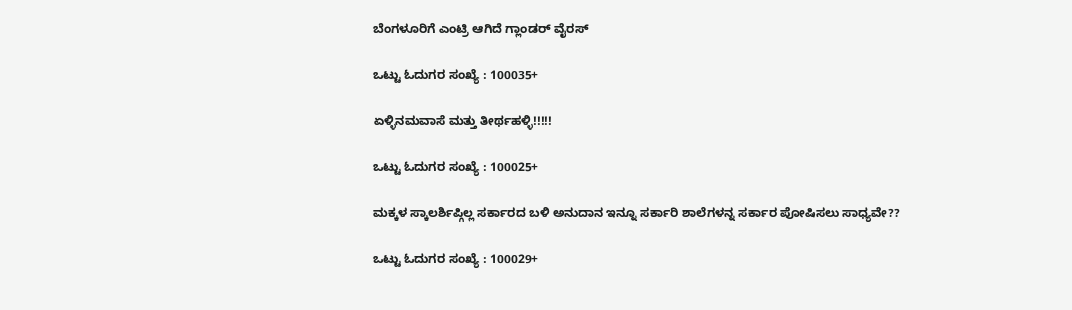ಬೆಂಗಳೂರಿಗೆ ಎಂಟ್ರಿ ಆಗಿದೆ ಗ್ಲಾಂಡರ್ ವೈರಸ್

ಒಟ್ಟು ಓದುಗರ ಸಂಖ್ಯೆ : 100035+

ಏಳ್ಳಿನಮವಾಸೆ ಮತ್ತು ತೀರ್ಥಹಳ್ಳಿ!!!!!

ಒಟ್ಟು ಓದುಗರ ಸಂಖ್ಯೆ : 100025+

ಮಕ್ಕಳ ಸ್ಕಾಲರ್ಶಿಪ್ಗಿಲ್ಲ ಸರ್ಕಾರದ ಬಳಿ ಅನುದಾನ ಇನ್ನೂ ಸರ್ಕಾರಿ ಶಾಲೆಗಳನ್ನ ಸರ್ಕಾರ ಪೋಷಿಸಲು ಸಾಧ್ಯವೇ??

ಒಟ್ಟು ಓದುಗರ ಸಂಖ್ಯೆ : 100029+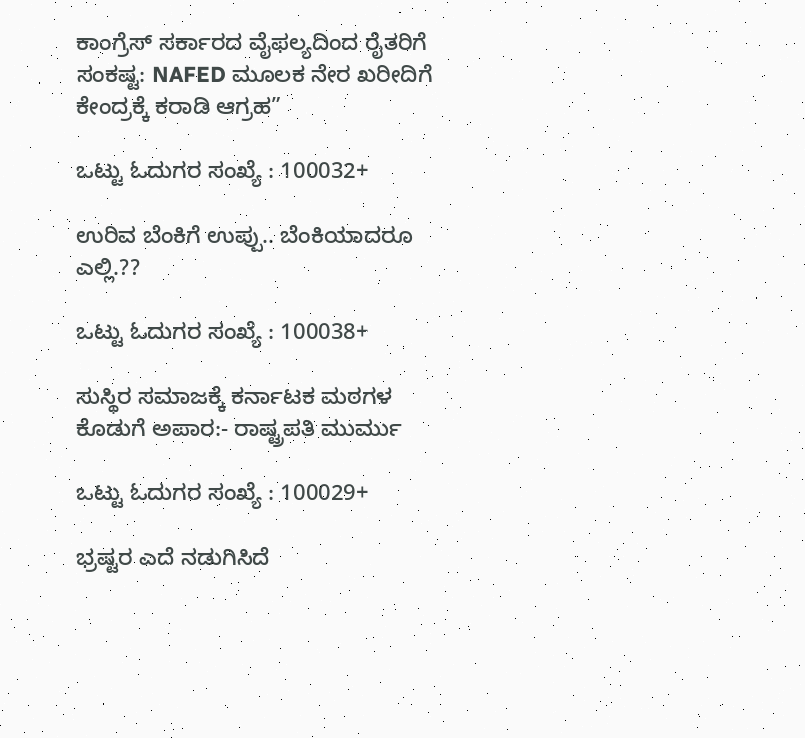ಕಾಂಗ್ರೆಸ್ ಸರ್ಕಾರದ ವೈಫಲ್ಯದಿಂದ ರೈತರಿಗೆ ಸಂಕಷ್ಟ: NAFED ಮೂಲಕ ನೇರ ಖರೀದಿಗೆ ಕೇಂದ್ರಕ್ಕೆ ಕರಾಡಿ ಆಗ್ರಹ”

ಒಟ್ಟು ಓದುಗರ ಸಂಖ್ಯೆ : 100032+

ಉರಿವ ಬೆಂಕಿಗೆ ಉಪ್ಪು.. ಬೆಂಕಿಯಾದರೂ ಎಲ್ಲಿ.??

ಒಟ್ಟು ಓದುಗರ ಸಂಖ್ಯೆ : 100038+

ಸುಸ್ಥಿರ ಸಮಾಜಕ್ಕೆ ಕರ್ನಾಟಕ ಮಠಗಳ ಕೊಡುಗೆ ಅಪಾರ:- ರಾಷ್ಟ್ರಪತಿ ಮುರ್ಮು

ಒಟ್ಟು ಓದುಗರ ಸಂಖ್ಯೆ : 100029+

ಭ್ರಷ್ಟರ ಎದೆ ನಡುಗಿಸಿದೆ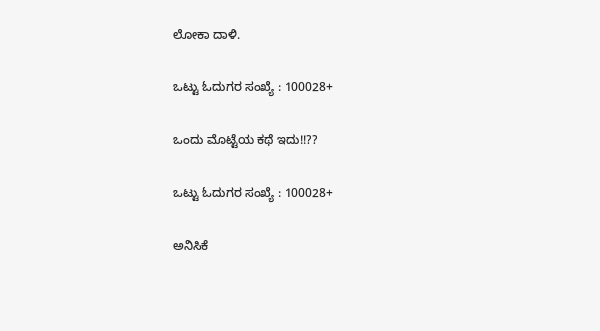ಲೋಕಾ ದಾಳಿ.

ಒಟ್ಟು ಓದುಗರ ಸಂಖ್ಯೆ : 100028+

ಒಂದು ಮೊಟ್ಟೆಯ ಕಥೆ ಇದು!!??

ಒಟ್ಟು ಓದುಗರ ಸಂಖ್ಯೆ : 100028+

ಅನಿಸಿಕೆ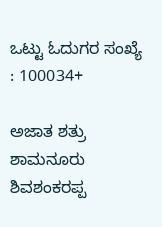ಒಟ್ಟು ಓದುಗರ ಸಂಖ್ಯೆ : 100034+

ಅಜಾತ ಶತ್ರು ಶಾಮನೂರು ಶಿವಶಂಕರಪ್ಪ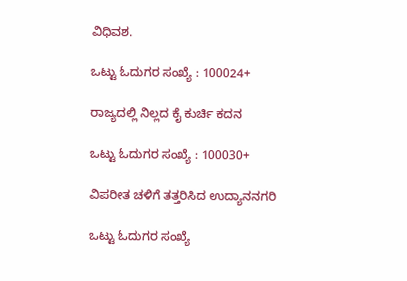ವಿಧಿವಶ.

ಒಟ್ಟು ಓದುಗರ ಸಂಖ್ಯೆ : 100024+

ರಾಜ್ಯದಲ್ಲಿ ನಿಲ್ಲದ ಕೈ ಕುರ್ಚಿ ಕದನ

ಒಟ್ಟು ಓದುಗರ ಸಂಖ್ಯೆ : 100030+

ವಿಪರೀತ ಚಳಿಗೆ ತತ್ತರಿಸಿದ ಉದ್ಯಾನನಗರಿ

ಒಟ್ಟು ಓದುಗರ ಸಂಖ್ಯೆ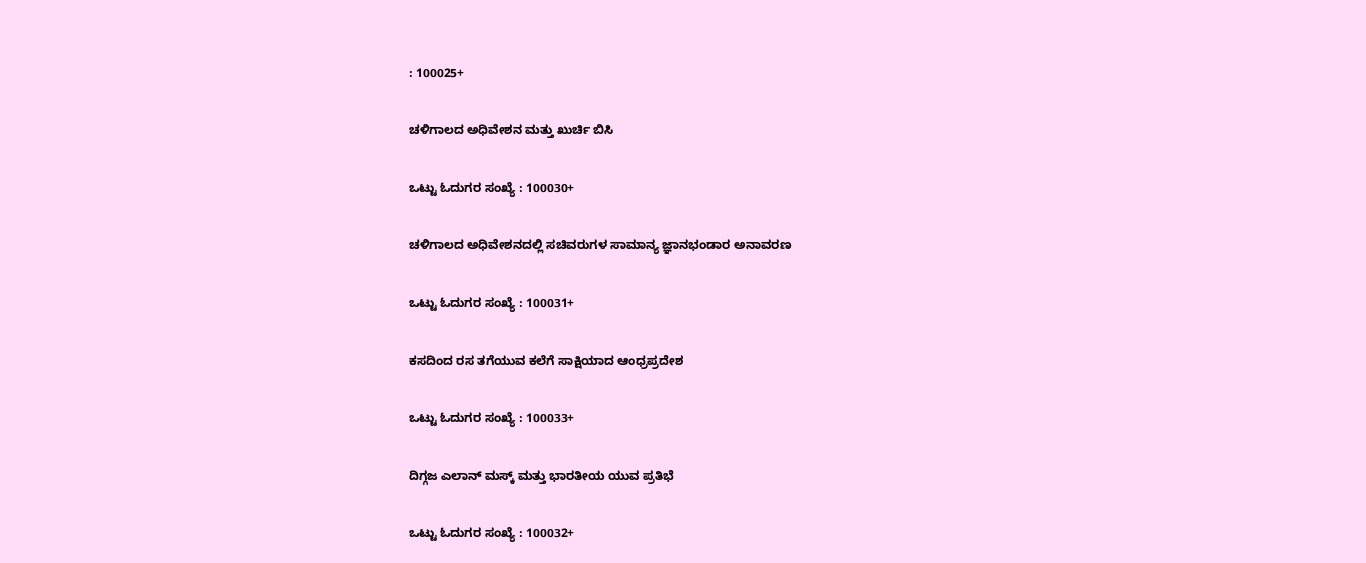: 100025+

ಚಳಿಗಾಲದ ಅಧಿವೇಶನ ಮತ್ತು ಖುರ್ಚಿ ಬಿಸಿ

ಒಟ್ಟು ಓದುಗರ ಸಂಖ್ಯೆ : 100030+

ಚಳಿಗಾಲದ ಅಧಿವೇಶನದಲ್ಲಿ ಸಚಿವರುಗಳ ಸಾಮಾನ್ಯ ಜ್ಞಾನಭಂಡಾರ ಅನಾವರಣ

ಒಟ್ಟು ಓದುಗರ ಸಂಖ್ಯೆ : 100031+

ಕಸದಿಂದ ರಸ ತಗೆಯುವ ಕಲೆಗೆ ಸಾಕ್ಷಿಯಾದ ಆಂಧ್ರಪ್ರದೇಶ

ಒಟ್ಟು ಓದುಗರ ಸಂಖ್ಯೆ : 100033+

ದಿಗ್ಗಜ ಎಲಾನ್ ಮಸ್ಕ್ ಮತ್ತು ಭಾರತೀಯ ಯುವ ಪ್ರತಿಭೆ

ಒಟ್ಟು ಓದುಗರ ಸಂಖ್ಯೆ : 100032+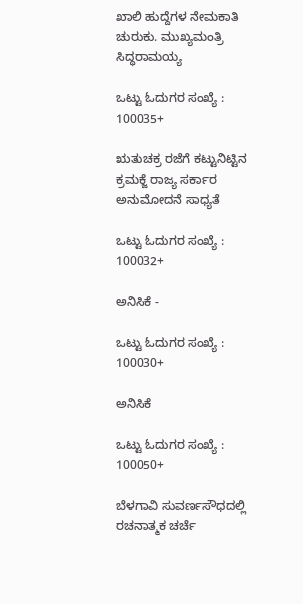ಖಾಲಿ ಹುದ್ದೆಗಳ ನೇಮಕಾತಿ ಚುರುಕು. ಮುಖ್ಯಮಂತ್ರಿ ಸಿದ್ಧರಾಮಯ್ಯ

ಒಟ್ಟು ಓದುಗರ ಸಂಖ್ಯೆ : 100035+

ಋತುಚಕ್ರ ರಜೆಗೆ ಕಟ್ಟುನಿಟ್ಟಿನ ಕ್ರಮಕ್ಜೆ ರಾಜ್ಯ ಸರ್ಕಾರ ಅನುಮೋದನೆ ಸಾಧ್ಯತೆ

ಒಟ್ಟು ಓದುಗರ ಸಂಖ್ಯೆ : 100032+

ಅನಿಸಿಕೆ -

ಒಟ್ಟು ಓದುಗರ ಸಂಖ್ಯೆ : 100030+

ಅನಿಸಿಕೆ

ಒಟ್ಟು ಓದುಗರ ಸಂಖ್ಯೆ : 100050+

ಬೆಳಗಾವಿ ಸುವರ್ಣಸೌಧದಲ್ಲಿ ರಚನಾತ್ಮಕ ಚರ್ಚೆ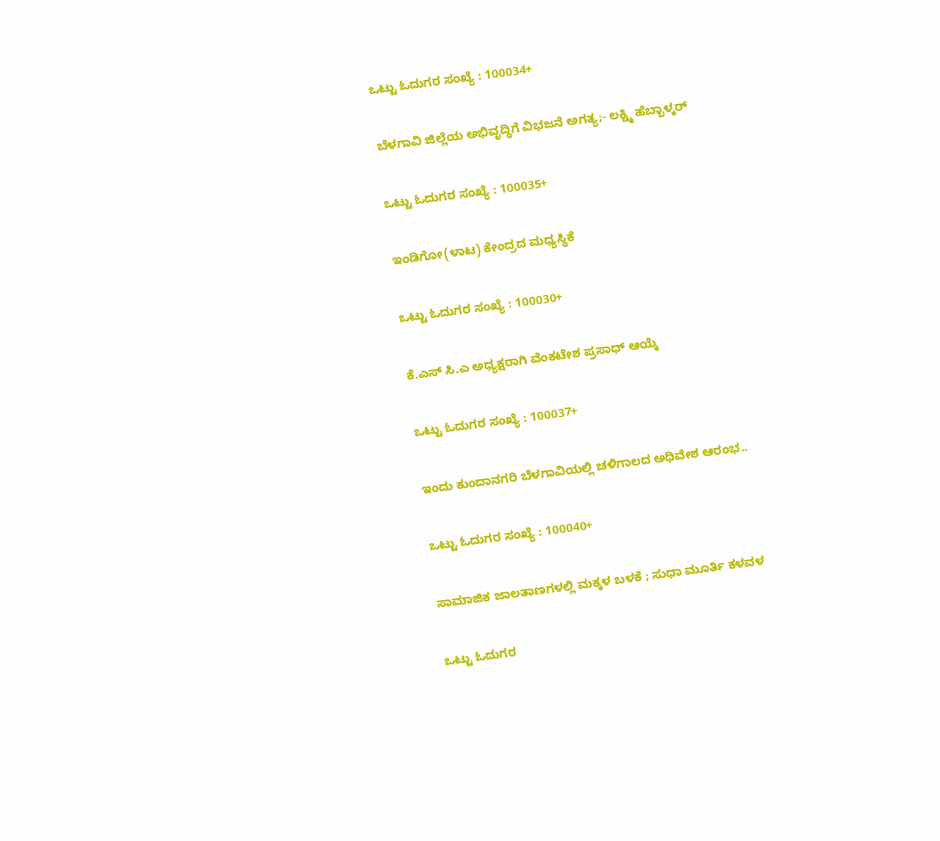ಒಟ್ಟು ಓದುಗರ ಸಂಖ್ಯೆ : 100034+

ಬೆಳಗಾವಿ ಜಿಲ್ಲೆಯ ಅಭಿವೃದ್ಧಿಗೆ ವಿಭಜನೆ ಅಗತ್ಯ;- ಲಕ್ಚ್ಮಿ ಹೆಬ್ಬಾಳ್ಕರ್

ಒಟ್ಟು ಓದುಗರ ಸಂಖ್ಯೆ : 100035+

ಇಂಡಿಗೋ(ಳಾಟ) ಕೇಂದ್ರದ ಮಧ್ಯಸ್ಥಿಕೆ

ಒಟ್ಟು ಓದುಗರ ಸಂಖ್ಯೆ : 100030+

ಕೆ.ಎಸ್ ಸಿ.ಎ ಅಧ್ಯಕ್ಷರಾಗಿ ವೆಂಕಟೇಶ ಪ್ರಸಾಧ್ ಆಯ್ಕೆ

ಒಟ್ಟು ಓದುಗರ ಸಂಖ್ಯೆ : 100037+

ಇಂದು ಕುಂದಾನಗರಿ ಬೆಳಗಾವಿಯಲ್ಲಿ ಚಳಿಗಾಲದ ಅಧಿವೇಶ ಆರಂಭ..

ಒಟ್ಟು ಓದುಗರ ಸಂಖ್ಯೆ : 100040+

ಸಾಮಾಜಿಕ ಜಾಲತಾಣಗಳಲ್ಲಿ ಮಕ್ಕಳ ಬಳಕೆ ; ಸುಧಾ ಮೂರ್ತಿ ಕಳವಳ

ಒಟ್ಟು ಓದುಗರ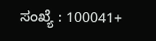ಸಂಖ್ಯೆ : 100041+